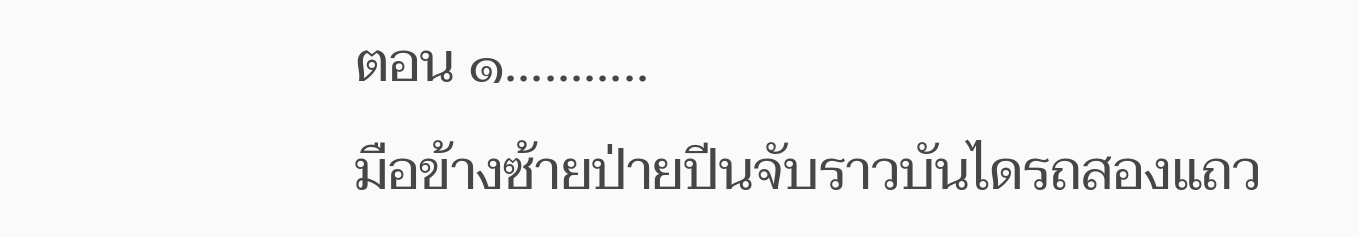ตอน ๑...........
มือข้างซ้ายป่ายปีนจับราวบันไดรถสองแถว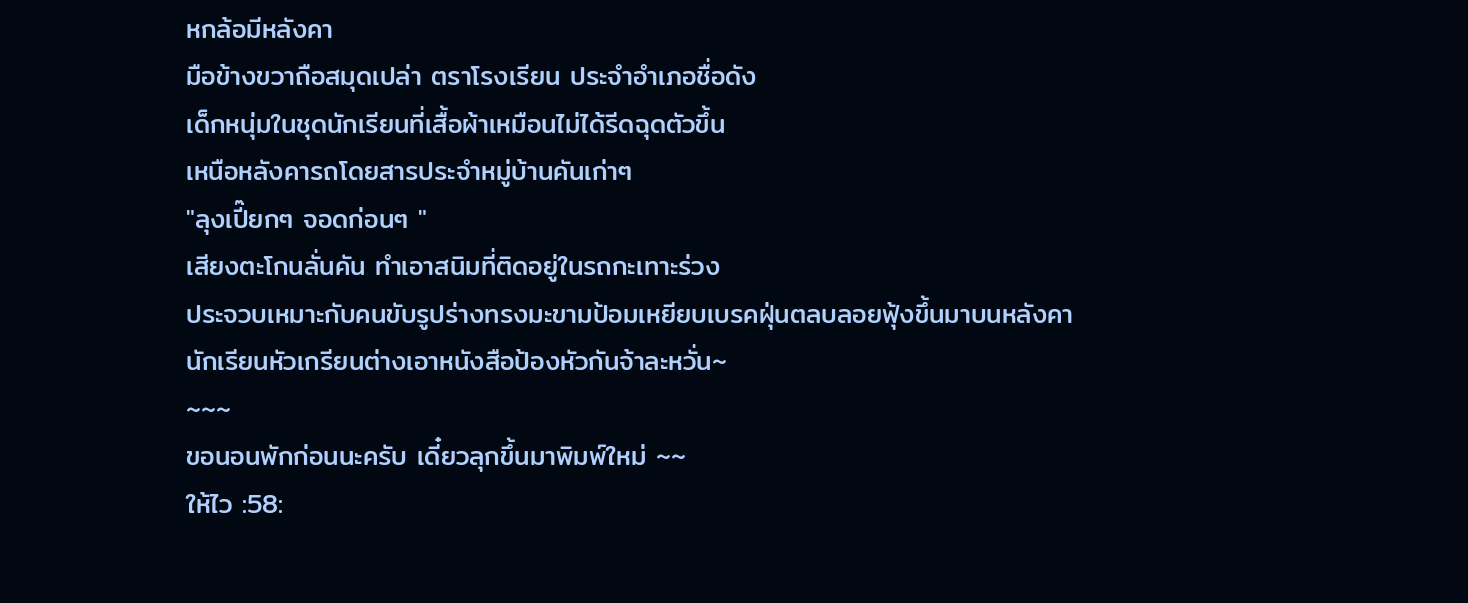หกล้อมีหลังคา
มือข้างขวาถือสมุดเปล่า ตราโรงเรียน ประจำอำเภอชื่อดัง
เด็กหนุ่มในชุดนักเรียนที่เสื้อผ้าเหมือนไม่ได้รีดฉุดตัวขึ้น
เหนือหลังคารถโดยสารประจำหมู่บ้านคันเก่าๆ
"ลุงเปี๊ยกๆ จอดก่อนๆ "
เสียงตะโกนลั่นคัน ทำเอาสนิมที่ติดอยู่ในรถกะเทาะร่วง
ประจวบเหมาะกับคนขับรูปร่างทรงมะขามป้อมเหยียบเบรคฝุ่นตลบลอยฟุ้งขึ้นมาบนหลังคา
นักเรียนหัวเกรียนต่างเอาหนังสือป้องหัวกันจ้าละหวั่น~
~~~
ขอนอนพักก่อนนะครับ เดี๋ยวลุกขึ้นมาพิมพ์ใหม่ ~~
ให้ไว :58: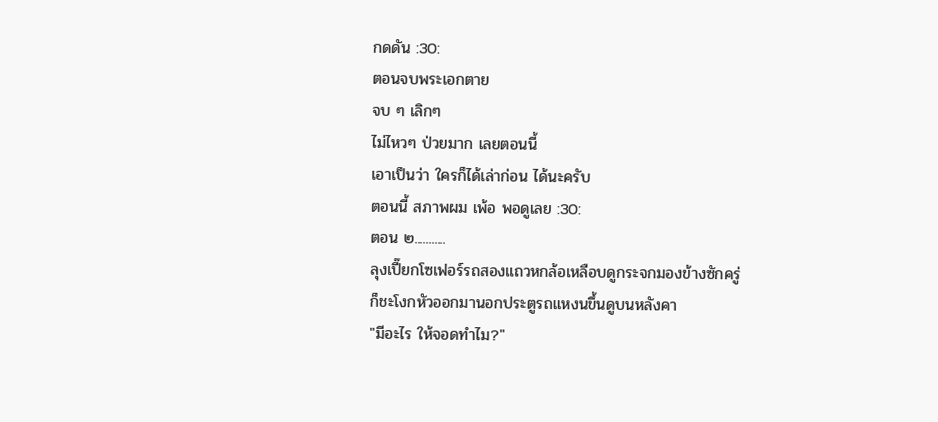กดดัน :30:
ตอนจบพระเอกตาย
จบ ๆ เลิกๆ
ไม่ไหวๆ ป่วยมาก เลยตอนนี้
เอาเป็นว่า ใครก็ได้เล่าก่อน ได้นะครับ
ตอนนี้ สภาพผม เพ้อ พอดูเลย :30:
ตอน ๒...........
ลุงเปี๊ยกโซเฟอร์รถสองแถวหกล้อเหลือบดูกระจกมองข้างซักครู่
ก็ชะโงกหัวออกมานอกประตูรถแหงนขึ้นดูบนหลังคา
"มีอะไร ให้จอดทำไม?"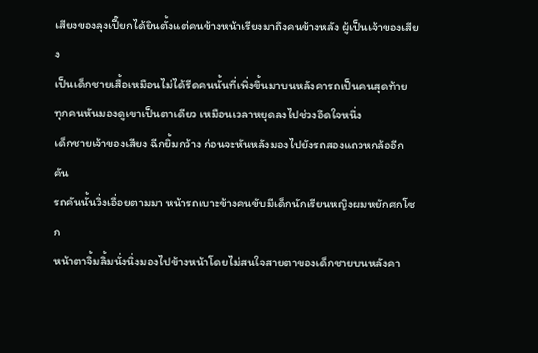เสียงของลุงเปี๊ยกได้ยินตั้งแต่คนข้างหน้าเรียงมาถึงคนข้างหลัง ผู้เป็นเจ้าของเสียง
เป็นเด็กชายเสื้อเหมือนไม่ได้รีดคนนั้นที่เพิ่งขึ้นมาบนหลังคารถเป็นคนสุดท้าย
ทุกคนหันมองดูเขาเป็นตาเดียว เหมือนเวลาหยุดลงไปช่วงอึดใจหนึ่ง
เด็กชายเจ้าของเสียง ฉีกยิ้มกว้าง ก่อนจะหันหลังมองไปยังรถสองแถวหกล้ออีกคัน
รถคันนั้นวิ่งเอื่อยตามมา หน้ารถเบาะข้างคนขับมีเด็กนักเรียนหญิงผมหยักศกโซก
หน้าตาจิ้มลิ้มนั่งนิ่งมองไปข้างหน้าโดยไม่สนใจสายตาของเด็กชายบนหลังคา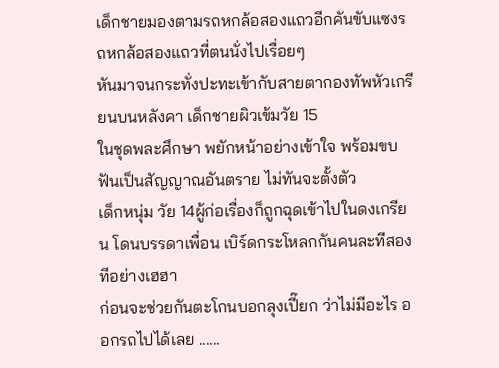เด็กชายมองตามรถหกล้อสองแถวอีกคันขับแซงรถหกล้อสองแถวที่ตนนั่งไปเรื่อยๆ
หันมาจนกระทั่งปะทะเข้ากับสายตากองทัพหัวเกรียนบนหลังคา เด็กชายผิวเข้มวัย 15
ในชุดพละศึกษา พยักหน้าอย่างเข้าใจ พร้อมขบฟันเป็นสัญญาณอันตราย ไม่ทันจะตั้งตัว
เด็กหนุ่ม วัย 14ผู้ก่อเรื่องก็ถูกฉุดเข้าไปในดงเกรียน โดนบรรดาเพื่อน เบิร์ดกระโหลกกันคนละทีสองทีอย่างเฮฮา
ก่อนจะช่วยกันตะโกนบอกลุงเปี๊ยก ว่าไม่มีอะไร ออกรถไปได้เลย ......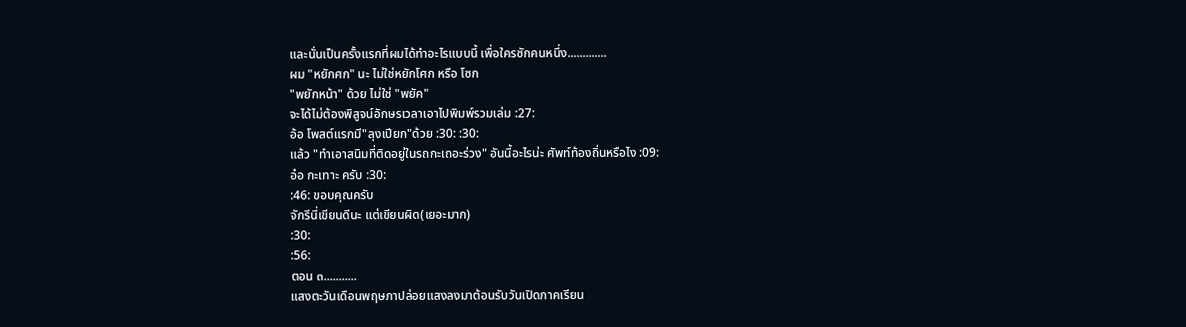และนั่นเป็นครั้งแรกที่ผมได้ทำอะไรแบบนี้ เพื่อใครซักคนหนึ่ง.............
ผม "หยักศก" นะ ไม่ใช่หยักโศก หรือ โซก
"พยักหน้า" ด้วย ไม่ใช่ "พยัค"
จะได้ไม่ต้องพิสูจน์อักษรเวลาเอาไปพิมพ์รวมเล่ม :27:
อ้อ โพสต์แรกมี"ลุงเปียก"ด้วย :30: :30:
แล้ว "ทำเอาสนิมที่ติดอยู่ในรถกะเถอะร่วง" อันนี้อะไรน่ะ ศัพท์ท้องถิ่นหรือไง :09:
อ๋อ กะเทาะ ครับ :30:
:46: ขอบคุณครับ
จักรีนี่เขียนดีนะ แต่เขียนผิด(เยอะมาก)
:30:
:56:
ตอน ๓...........
แสงตะวันเดือนพฤษภาปล่อยแสงลงมาต้อนรับวันเปิดภาคเรียน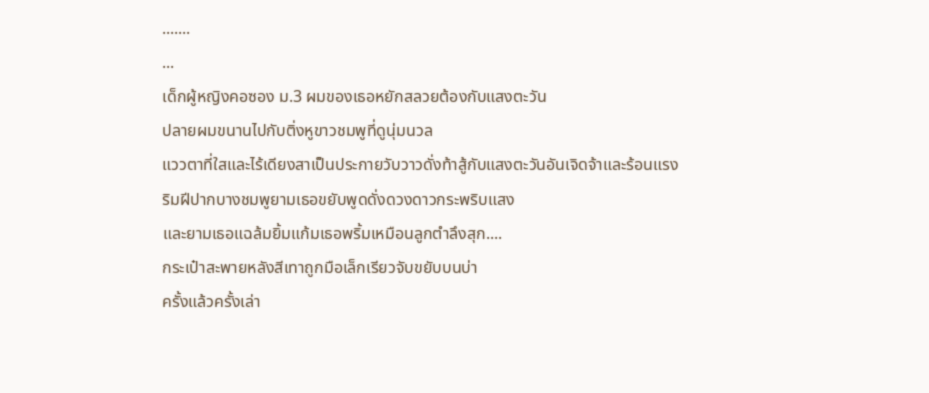.......
...
เด็กผู้หญิงคอซอง ม.3 ผมของเธอหยักสลวยต้องกับแสงตะวัน
ปลายผมขนานไปกับติ่งหูขาวชมพูที่ดูนุ่มนวล
แววตาที่ใสและไร้เดียงสาเป็นประกายวับวาวดั่งท้าสู้กับแสงตะวันอันเจิดจ้าและร้อนแรง
ริมฝีปากบางชมพูยามเธอขยับพูดดั่งดวงดาวกระพริบแสง
และยามเธอแฉล้มยิ้มแก้มเธอพริ้มเหมือนลูกตำลึงสุก....
กระเป๋าสะพายหลังสีเทาถูกมือเล็กเรียวจับขยับบนบ่า
ครั้งแล้วครั้งเล่า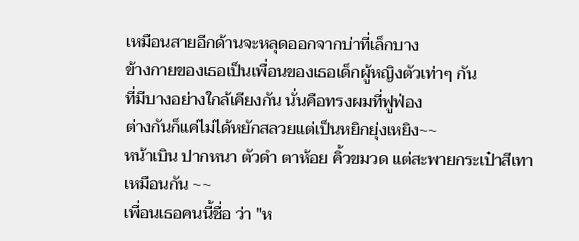เหมือนสายอีกด้านจะหลุดออกจากบ่าที่เล็กบาง
ข้างกายของเธอเป็นเพื่อนของเธอเด็กผู้หญิงตัวเท่าๆ กัน
ที่มีบางอย่างใกล้เคียงกัน นั่นคือทรงผมที่ฟูฟ่อง
ต่างกันก็แค่ไม่ได้หยักสลวยแต่เป็นหยิกยุ่งเหยิง~~
หน้าเบิน ปากหนา ตัวดำ ตาห้อย คิ้วขมวด แต่สะพายกระเป๋าสีเทาเหมือนกัน ~~
เพื่อนเธอคนนี้ชื่อ ว่า "ห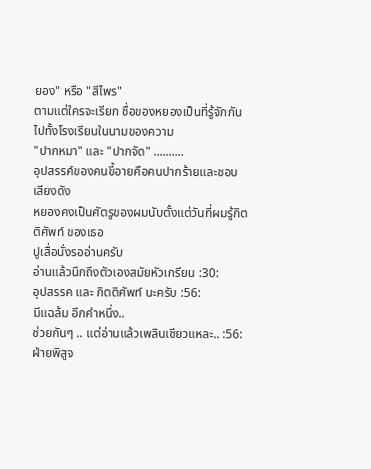ยอง" หรือ "สีไพร"
ตามแต่ใครจะเรียก ชื่อของหยองเป็นที่รู้จักกัน
ไปทั้งโรงเรียนในนามของความ
"ปากหมา" และ "ปากจัด" ..........
อุปสรรค์ของคนขี้อายคือคนปากร้ายและชอบเสียงดัง
หยองคงเป็นศัตรูของผมนับตั้งแต่วันที่ผมรู้กิตติศัพท์ ของเธอ
ปูเสื่อนั่งรออ่านครับ
อ่านแล้วนึกถึงตัวเองสมัยหัวเกรียน :30:
อุปสรรค และ กิตติศัพท์ นะครับ :56:
มีแฉล้ม อีกคำหนึ่ง..
ช่วยกันๆ .. แต่อ่านแล้วเพลินเชียวแหละ.. :56:
ฝ่ายพิสูจ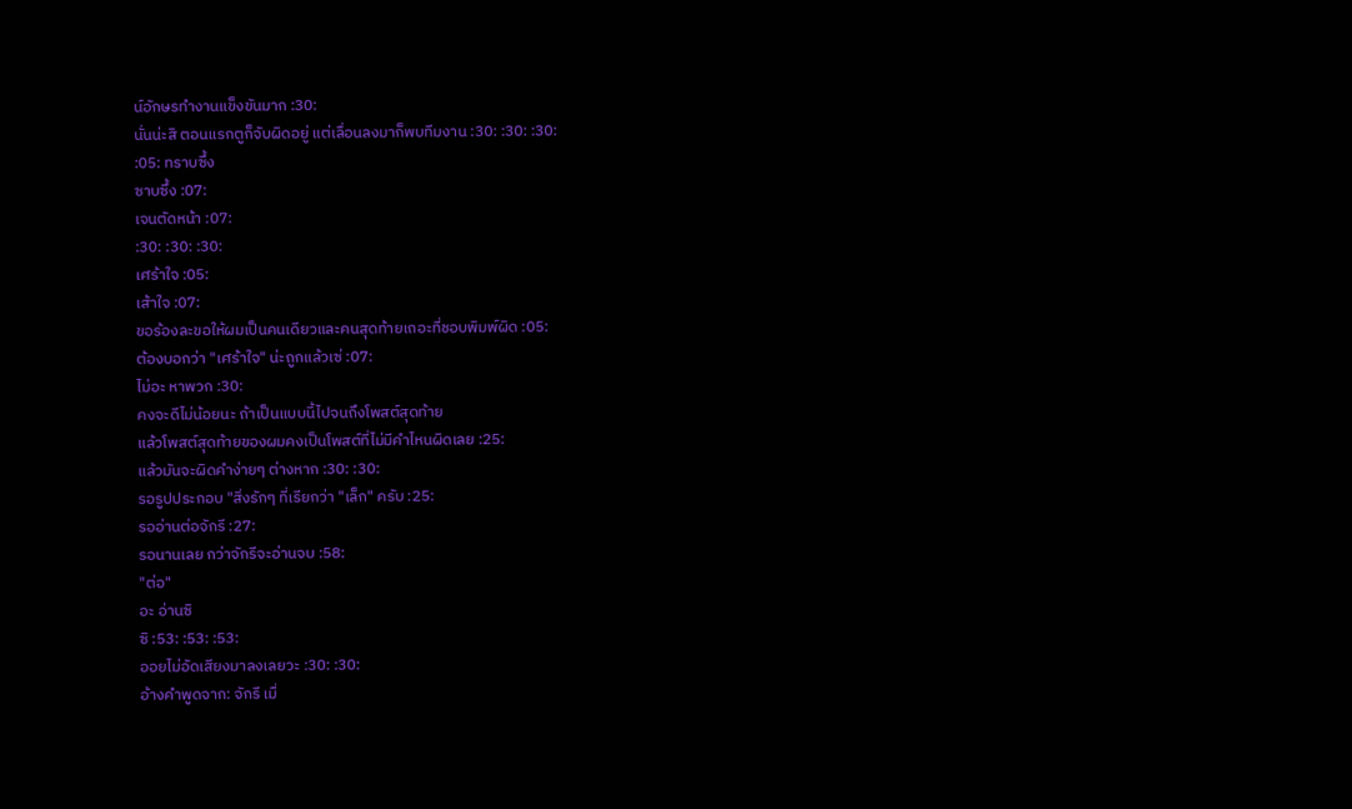น์อักษรทำงานแข็งขันมาก :30:
นั่นน่ะสิ ตอนแรกตูก็จับผิดอยู่ แต่เลื่อนลงมาก็พบทีมงาน :30: :30: :30:
:05: ทราบซึ้ง
ซาบซึ้ง :07:
เจนตัดหน้า :07:
:30: :30: :30:
เศร้าใจ :05:
เส้าใจ :07:
ขอร้องละขอให้ผมเป็นคนเดียวและคนสุดท้ายเถอะที่ชอบพิมพ์ผิด :05:
ต้องบอกว่า "เศร้าใจ" น่ะถูกแล้วเซ่ :07:
ไม่อะ หาพวก :30:
คงจะดีไม่น้อยนะ ถ้าเป็นแบบนี้ไปจนถึงโพสต์สุดท้าย
แล้วโพสต์สุดท้ายของผมคงเป็นโพสต์ที่ไม่มีคำไหนผิดเลย :25:
แล้วมันจะผิดคำง่ายๆ ต่างหาก :30: :30:
รอรูปประกอบ "สิ่งรักๆ ที่เรียกว่า "เล็ก" ครับ :25:
รออ่านต่อจักรี :27:
รอนานเลย กว่าจักรีจะอ่านจบ :58:
"ต่อ"
อะ อ่านซิ
ซิ :53: :53: :53:
ออยไม่อัดเสียงมาลงเลยวะ :30: :30:
อ้างคำพูดจาก: จักรี เมื่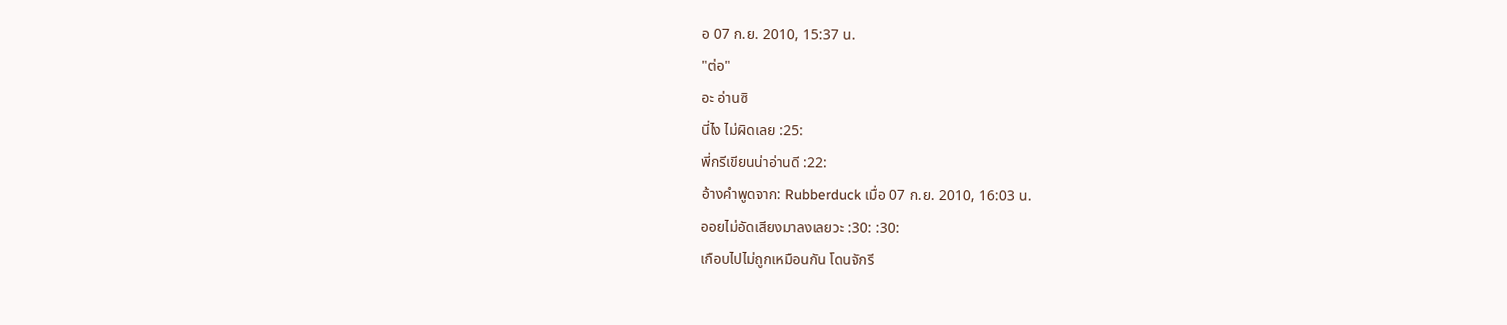อ 07 ก.ย. 2010, 15:37 น.
"ต่อ"
อะ อ่านซิ
นี่ไง ไม่ผิดเลย :25:
พี่กรีเขียนน่าอ่านดี :22:
อ้างคำพูดจาก: Rubberduck เมื่อ 07 ก.ย. 2010, 16:03 น.
ออยไม่อัดเสียงมาลงเลยวะ :30: :30:
เกือบไปไม่ถูกเหมือนกัน โดนจักรี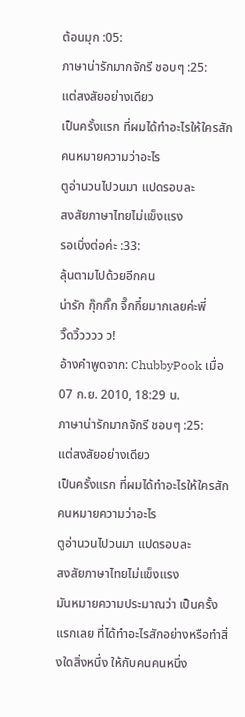ต้อนมุก :05:
ภาษาน่ารักมากจักรี ชอบๆ :25:
แต่สงสัยอย่างเดียว
เป็นครั้งแรก ที่ผมได้ทำอะไรให้ใครสักคนหมายความว่าอะไร
ตูอ่านวนไปวนมา แปดรอบละ
สงสัยภาษาไทยไม่แข็งแรง
รอเบิ่งต่อค่ะ :33:
ลุ้นตามไปด้วยอีกคน
น่ารัก กุ๊กกิ๊ก จึ๊กกึ๋ยมากเลยค่ะพี่
วิ๊ดวิ้วววว ว!
อ้างคำพูดจาก: ChubbyPook เมื่อ 07 ก.ย. 2010, 18:29 น.
ภาษาน่ารักมากจักรี ชอบๆ :25:
แต่สงสัยอย่างเดียว
เป็นครั้งแรก ที่ผมได้ทำอะไรให้ใครสักคนหมายความว่าอะไร
ตูอ่านวนไปวนมา แปดรอบละ
สงสัยภาษาไทยไม่แข็งแรง
มันหมายความประมาณว่า เป็นครั้งแรกเลย ที่ได้ทำอะไรสักอย่างหรือทำสิ่งใดสิ่งหนึ่ง ให้กับคนคนหนึ่ง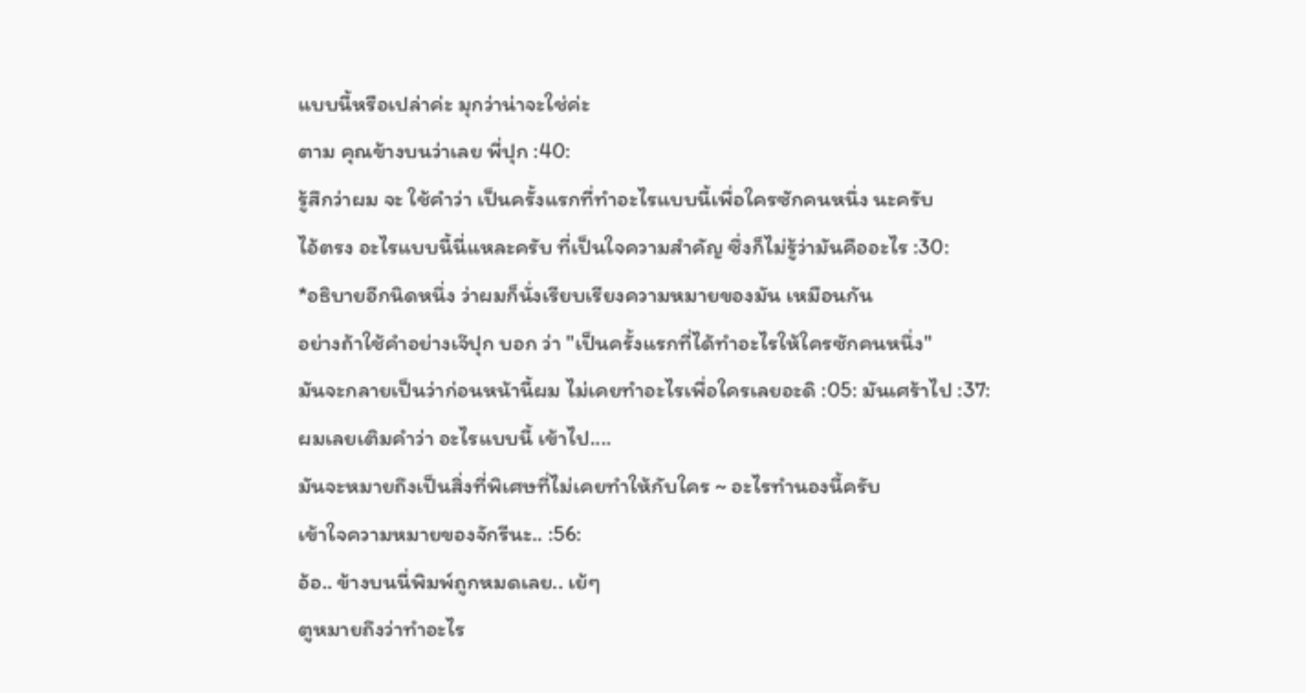แบบนี้หรือเปล่าค่ะ มุกว่าน่าจะใช่ค่ะ
ตาม คุณข้างบนว่าเลย พี่ปุก :40:
รู้สึกว่าผม จะ ใช้คำว่า เป็นครั้งแรกที่ทำอะไรแบบนี้เพื่อใครซักคนหนึ่ง นะครับ
ไอ้ตรง อะไรแบบนี้นี่แหละครับ ที่เป็นใจความสำคัญ ซึ่งก็ไม่รู้ว่ามันคืออะไร :30:
*อธิบายอีกนิดหนึ่ง ว่าผมก็นั่งเรียบเรียงความหมายของมัน เหมือนกัน
อย่างถ้าใช้คำอย่างเจ๊ปุก บอก ว่า "เป็นครั้งแรกที่ได้ทำอะไรให้ใครซักคนหนึ่ง"
มันจะกลายเป็นว่าก่อนหน้านี้ผม ไม่เคยทำอะไรเพื่อใครเลยอะดิ :05: มันเศร้าไป :37:
ผมเลยเติมคำว่า อะไรแบบนี้ เข้าไป....
มันจะหมายถึงเป็นสิ่งที่พิเศษที่ไม่เคยทำให้กับใคร ~ อะไรทำนองนี้ครับ
เข้าใจความหมายของจักรีนะ.. :56:
อ้อ.. ข้างบนนี่พิมพ์ถูกหมดเลย.. เย้ๆ
ตูหมายถึงว่าทำอะไร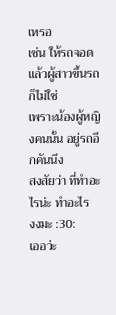เหรอ
เช่น ให้รถจอด แล้วผู้สาวขึ้นรถก็ไม่ใช่
เพราะน้องผู้หญิงคนนั้น อยู่รถอีกคันนึง
สงสัยว่า ที่ทำอะไรน่ะ ทำอะไร
งงมะ :30:
เออว่ะ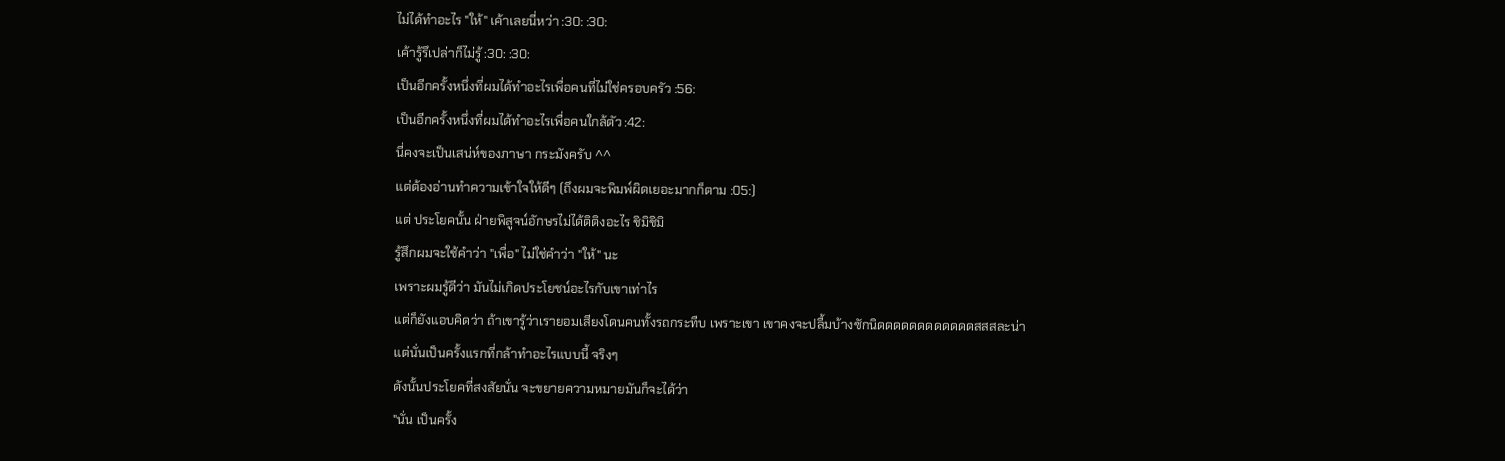ไม่ได้ทำอะไร "ให้" เค้าเลยนี่หว่า :30: :30:
เค้ารู้รึเปล่าก็ไม่รู้ :30: :30:
เป็นอีกครั้งหนึ่งที่ผมได้ทำอะไรเพื่อคนที่ไม่ใช่ครอบครัว :56:
เป็นอีกครั้งหนึ่งที่ผมได้ทำอะไรเพื่อคนใกล้ตัว :42:
นี่คงจะเป็นเสน่ห์ของภาษา กระมังครับ ^^
แต่ต้องอ่านทำความเข้าใจให้ดีๆ (ถึงผมจะพิมพ์ผิดเยอะมากก็ตาม :05:)
แต่ ประโยคนั้น ฝ่ายพิสูจน์อักษรไม่ได้ติติงอะไร ชิมิชิมิ
รู้สึกผมจะใช้คำว่า "เพื่อ" ไม่ใช่คำว่า "ให้" นะ
เพราะผมรู้ดีว่า มันไม่เกิดประโยชน์อะไรกับเขาเท่าไร
แต่ก็ยังแอบคิดว่า ถ้าเขารู้ว่าเรายอมเสียงโดนคนทั้งรถกระทืบ เพราะเขา เขาคงจะปลื้มบ้างซักนิดดดดดดดดดดดดสสสละน่า
แต่นั่นเป็นครั้งแรกที่กล้าทำอะไรแบบนี้ จริงๆ
ดังนั้นประโยคที่สงสัยนั่น จะขยายความหมายมันก็จะได้ว่า
"นั่น เป็นครั้ง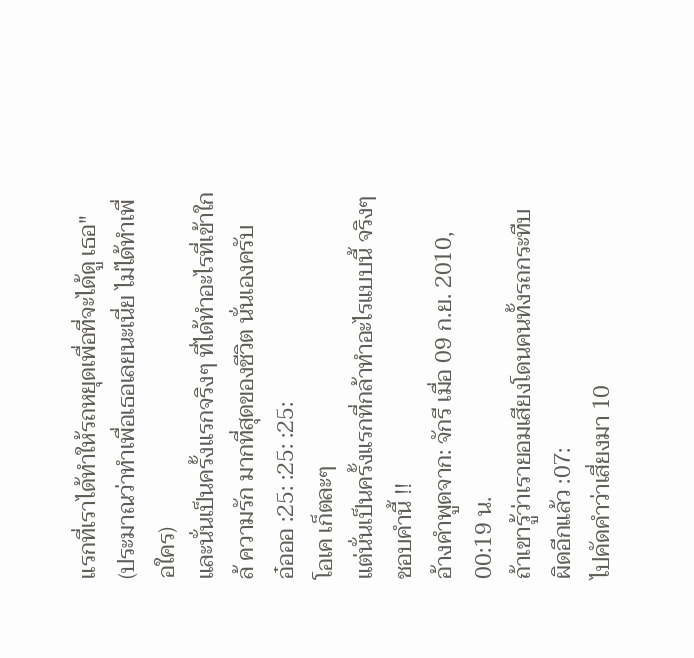แรกที่เราได้ทำให้รถหยุดเพื่อที่จะได้ดู เธอ" (ประมาณว่าทำเพื่อเธอเลยนะเนี่ย ไม่ได้ทำเพื่อใคร)
และนั่นเป็นครั้งแรกจริงๆ ที่ได้ทำอะไรที่เข้าใกล้ ความรัก มากที่สุดของชีวิต นั่นเองครับ
อ๋อออ :25: :25: :25:
โอเค เก็ตละๆ
แต่นั่นเป็นครั้งแรกที่กล้าทำอะไรแบบนี้ จริงๆ
ชอบคำนี้ !!
อ้างคำพูดจาก: จักรี เมื่อ 09 ก.ย. 2010, 00:19 น.
ถ้าเขารู้ว่าเรายอมเสียงโดนคนทั้งรถกระทืบ
ผิดอีกแล้ว :07:
ไปคัดคำว่าเสี่ยงมา 10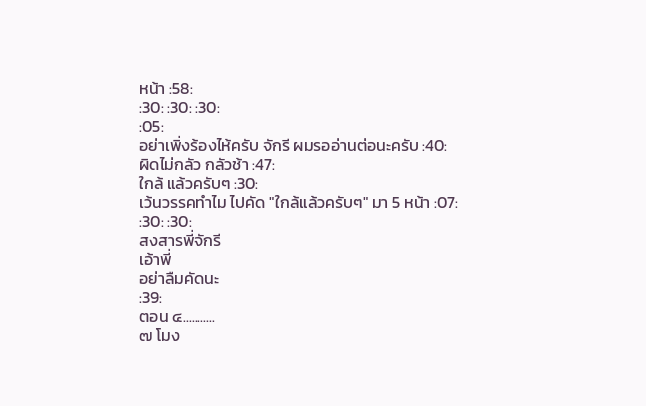หน้า :58:
:30: :30: :30:
:05:
อย่าเพิ่งร้องไห้ครับ จักรี ผมรออ่านต่อนะครับ :40:
ผิดไม่กลัว กลัวช้า :47:
ใกล้ แล้วครับๆ :30:
เว้นวรรคทำไม ไปคัด "ใกล้แล้วครับๆ" มา 5 หน้า :07:
:30: :30:
สงสารพี่จักรี
เอ้าพี่
อย่าลืมคัดนะ
:39:
ตอน ๔...........
๗ โมง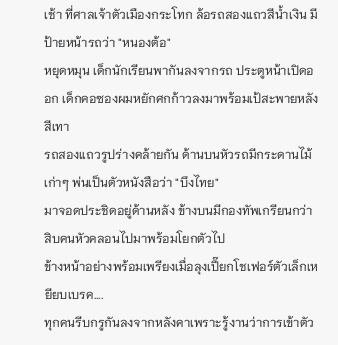เช้า ที่ศาลเจ้าตัวเมืองกระโทก ล้อรถสองแถวสีน้ำเงิน มีป้ายหน้ารถว่า "หนองต้อ"
หยุดหมุน เด็กนักเรียนพากันลงจากรถ ประตูหน้าเปิดออก เด็กคอซองผมหยักศกก้าวลงมาพร้อมเป้สะพายหลังสีเทา
รถสองแถวรูปร่างคล้ายกัน ด้านบนหัวรถมีกระดานไม้เก่าๆ พ่นเป็นตัวหนังสือว่า "บึงไทย"
มาจอดประชิดอยู่ด้านหลัง ข้างบนมีกองทัพเกรียนกว่าสิบคนหัวคลอนไปมาพร้อมโยกตัวไป
ข้างหน้าอย่างพร้อมเพรียงเมื่อลุงเปี๊ยกโชเฟอร์ตัวเล็กเหยียบเบรค....
ทุกคนรีบกรูกันลงจากหลังคาเพราะรู้งานว่าการเข้าตัว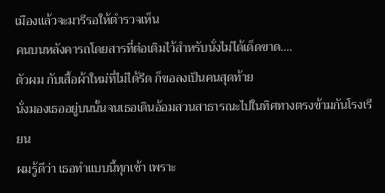เมืองแล้วจะมารีรอให้ตำรวจเห็น
คนบนหลังคารถโดยสารที่ต่อเติมไว้สำหรับนั่งไม่ได้เด็ดขาด....
ตัวผม กับเสื้อผ้าใหม่ที่ไม่ได้รีด ก็ขอลงเป็นคนสุดท้าย
นั่งมองเธออยู่บนนั้นจนเธอเดินอ้อมสวนสาธารณะไปในทิศทางตรงข้ามกันโรงเรียน
ผมรู้ดีว่า เธอทำแบบนี้ทุกเช้า เพราะ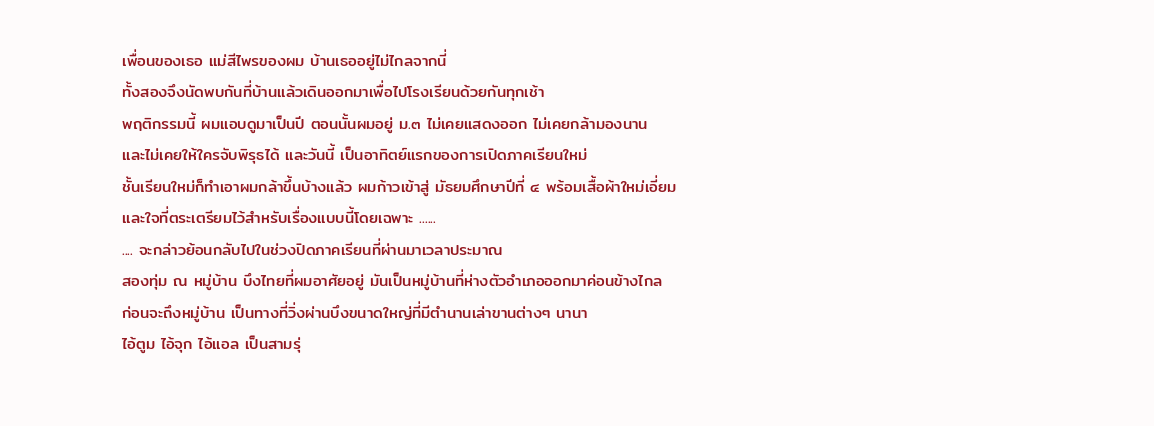เพื่อนของเธอ แม่สีไพรของผม บ้านเธออยู่ไม่ไกลจากนี่
ทั้งสองจึงนัดพบกันที่บ้านแล้วเดินออกมาเพื่อไปโรงเรียนด้วยกันทุกเช้า
พฤติกรรมนี้ ผมแอบดูมาเป็นปี ตอนนั้นผมอยู่ ม.๓ ไม่เคยแสดงออก ไม่เคยกล้ามองนาน
และไม่เคยให้ใครจับพิรุธได้ และวันนี้ เป็นอาทิตย์แรกของการเปิดภาคเรียนใหม่
ชั้นเรียนใหม่ก็ทำเอาผมกล้าขึ้นบ้างแล้ว ผมก้าวเข้าสู่ มัธยมศึกษาปีที่ ๔ พร้อมเสื้อผ้าใหม่เอี่ยม
และใจที่ตระเตรียมไว้สำหรับเรื่องแบบนี้โดยเฉพาะ ......
.... จะกล่าวย้อนกลับไปในช่วงปิดภาคเรียนที่ผ่านมาเวลาประมาณ
สองทุ่ม ณ หมู่บ้าน บึงไทยที่ผมอาศัยอยู่ มันเป็นหมู่บ้านที่ห่างตัวอำเภอออกมาค่อนข้างไกล
ก่อนจะถึงหมู่บ้าน เป็นทางที่วิ่งผ่านบึงขนาดใหญ่ที่มีตำนานเล่าขานต่างๆ นานา
ไอ้ตูม ไอ้จุก ไอ้แอล เป็นสามรุ่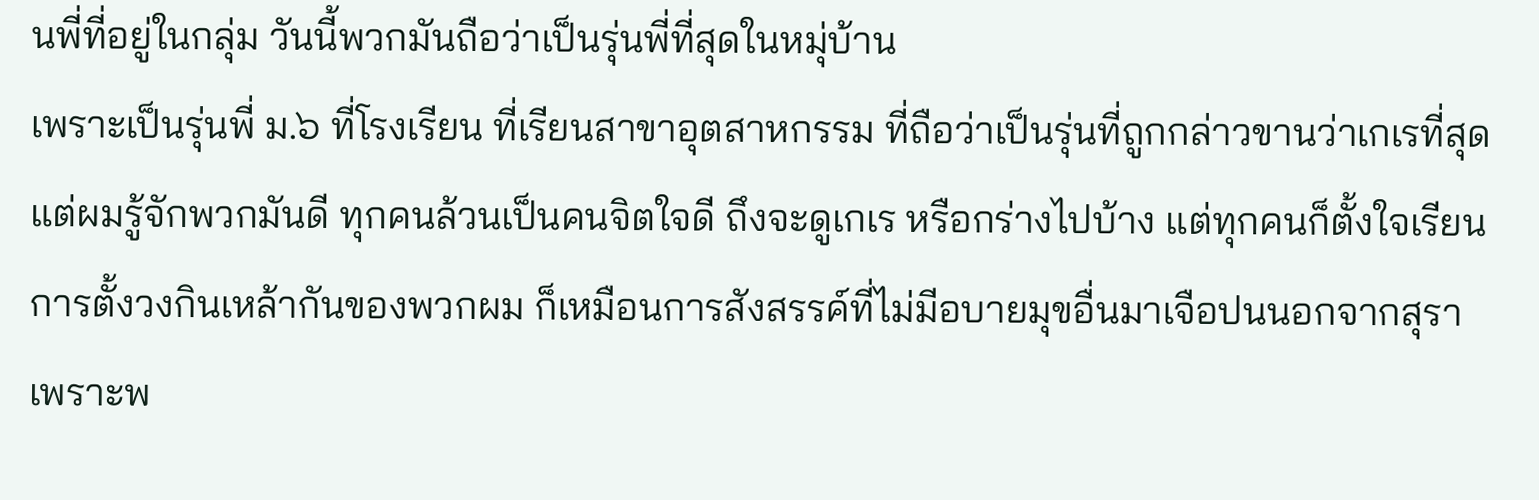นพี่ที่อยู่ในกลุ่ม วันนี้พวกมันถือว่าเป็นรุ่นพี่ที่สุดในหมุ่บ้าน
เพราะเป็นรุ่นพี่ ม.๖ ที่โรงเรียน ที่เรียนสาขาอุตสาหกรรม ที่ถือว่าเป็นรุ่นที่ถูกกล่าวขานว่าเกเรที่สุด
แต่ผมรู้จักพวกมันดี ทุกคนล้วนเป็นคนจิตใจดี ถึงจะดูเกเร หรือกร่างไปบ้าง แต่ทุกคนก็ตั้งใจเรียน
การตั้งวงกินเหล้ากันของพวกผม ก็เหมือนการสังสรรค์ที่ไม่มีอบายมุขอื่นมาเจือปนนอกจากสุรา
เพราะพ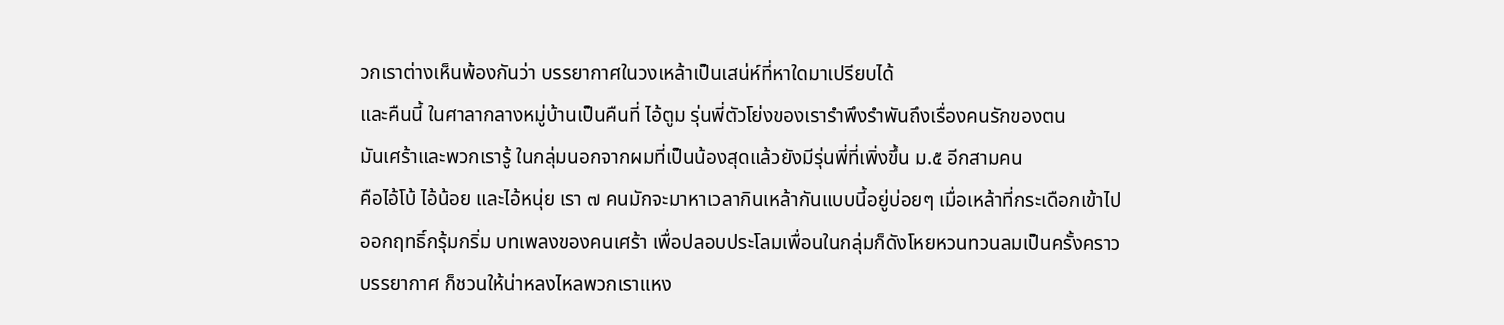วกเราต่างเห็นพ้องกันว่า บรรยากาศในวงเหล้าเป็นเสน่ห์ที่หาใดมาเปรียบได้
และคืนนี้ ในศาลากลางหมู่บ้านเป็นคืนที่ ไอ้ตูม รุ่นพี่ตัวโย่งของเรารำพึงรำพันถึงเรื่องคนรักของตน
มันเศร้าและพวกเรารู้ ในกลุ่มนอกจากผมที่เป็นน้องสุดแล้วยังมีรุ่นพี่ที่เพิ่งขึ้น ม.๕ อีกสามคน
คือไอ้โบ้ ไอ้น้อย และไอ้หนุ่ย เรา ๗ คนมักจะมาหาเวลากินเหล้ากันแบบนี้อยู่บ่อยๆ เมื่อเหล้าที่กระเดือกเข้าไป
ออกฤทธิ์กรุ้มกริ่ม บทเพลงของคนเศร้า เพื่อปลอบประโลมเพื่อนในกลุ่มก็ดังโหยหวนทวนลมเป็นครั้งคราว
บรรยากาศ ก็ชวนให้น่าหลงไหลพวกเราแหง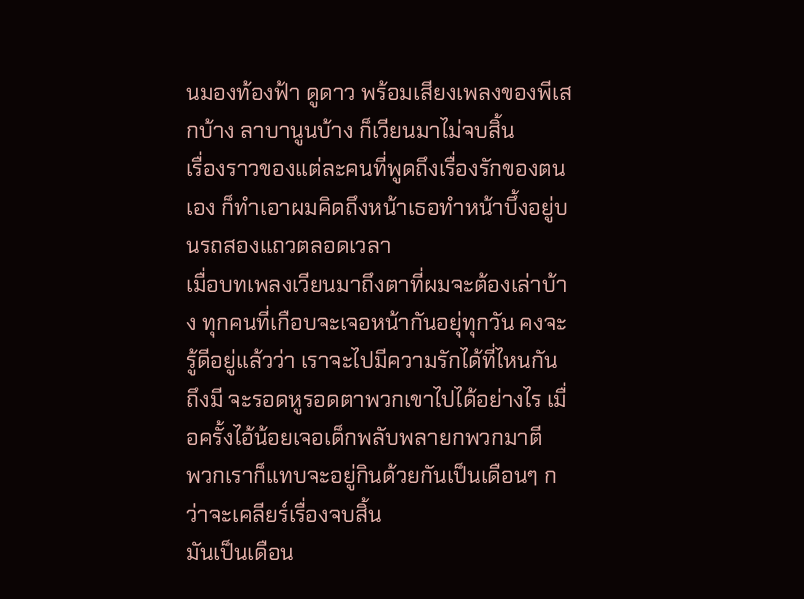นมองท้องฟ้า ดูดาว พร้อมเสียงเพลงของพีเสกบ้าง ลาบานูนบ้าง ก็เวียนมาไม่จบสิ้น
เรื่องราวของแต่ละคนที่พูดถึงเรื่องรักของตนเอง ก็ทำเอาผมคิดถึงหน้าเธอทำหน้าบึ้งอยู่บนรถสองแถวตลอดเวลา
เมื่อบทเพลงเวียนมาถึงตาที่ผมจะต้องเล่าบ้าง ทุกคนที่เกือบจะเจอหน้ากันอยุ่ทุกวัน คงจะรู้ดีอยู่แล้วว่า เราจะไปมีความรักได้ที่ไหนกัน
ถึงมี จะรอดหูรอดตาพวกเขาไปได้อย่างไร เมื่อครั้งไอ้น้อยเจอเด็กพลับพลายกพวกมาตี
พวกเราก็แทบจะอยู่กินด้วยกันเป็นเดือนๆ กว่าจะเคลียร์เรื่องจบสิ้น
มันเป็นเดือน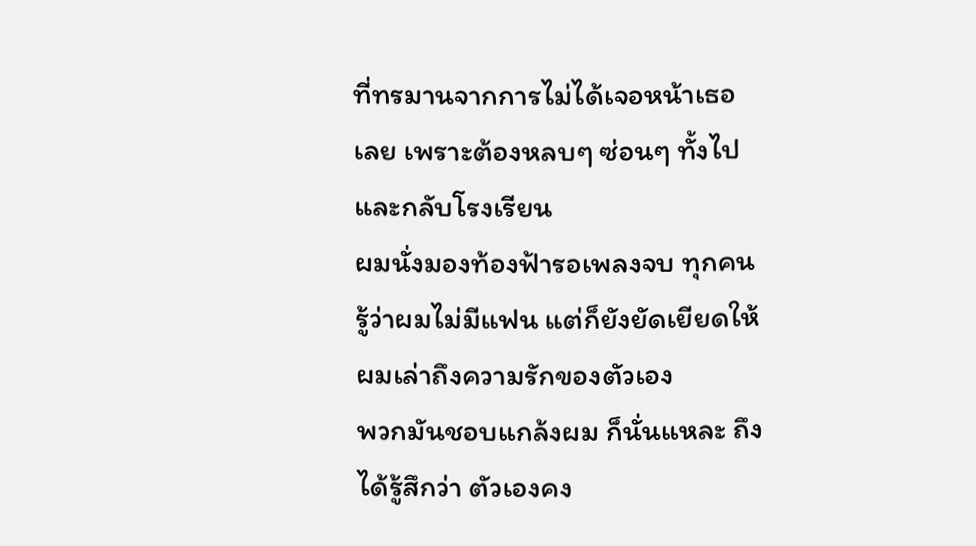ที่ทรมานจากการไม่ได้เจอหน้าเธอเลย เพราะต้องหลบๆ ซ่อนๆ ทั้งไปและกลับโรงเรียน
ผมนั่งมองท้องฟ้ารอเพลงจบ ทุกคนรู้ว่าผมไม่มีแฟน แต่ก็ยังยัดเยียดให้ผมเล่าถึงความรักของตัวเอง
พวกมันชอบแกล้งผม ก็นั่นแหละ ถึงได้รู้สึกว่า ตัวเองคง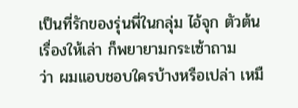เป็นที่รักของรุ่นพี่ในกลุ่ม ไอ้จุก ตัวต้นเรื่องให้เล่า ก็พยายามกระเซ้าถาม
ว่า ผมแอบชอบใครบ้างหรือเปล่า เหมื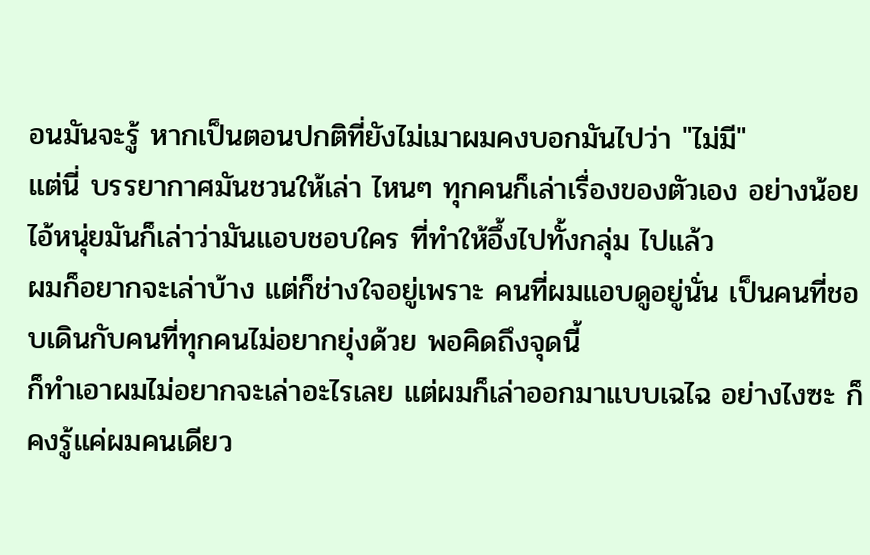อนมันจะรู้ หากเป็นตอนปกติที่ยังไม่เมาผมคงบอกมันไปว่า "ไม่มี"
แต่นี่ บรรยากาศมันชวนให้เล่า ไหนๆ ทุกคนก็เล่าเรื่องของตัวเอง อย่างน้อยไอ้หนุ่ยมันก็เล่าว่ามันแอบชอบใคร ที่ทำให้อึ้งไปทั้งกลุ่ม ไปแล้ว
ผมก็อยากจะเล่าบ้าง แต่ก็ช่างใจอยู่เพราะ คนที่ผมแอบดูอยู่นั่น เป็นคนที่ชอบเดินกับคนที่ทุกคนไม่อยากยุ่งด้วย พอคิดถึงจุดนี้
ก็ทำเอาผมไม่อยากจะเล่าอะไรเลย แต่ผมก็เล่าออกมาแบบเฉไฉ อย่างไงซะ ก็คงรู้แค่ผมคนเดียว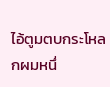ไอ้ตูมตบกระโหลกผมหนึ่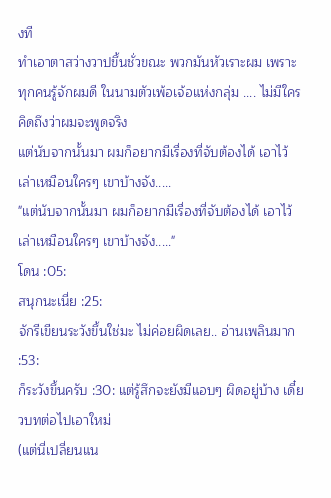งที
ทำเอาตาสว่างวาปขึ้นชั่วขณะ พวกมันหัวเราะผม เพราะทุกคนรู้จักผมดี ในนามตัวเพ้อเจ้อแห่งกลุ่ม .... ไม่มีใครคิดถึงว่าผมจะพูดจริง
แต่นับจากนั้นมา ผมก็อยากมีเรื่องที่จับต้องได้ เอาไว้เล่าเหมือนใครๆ เขาบ้างจัง.....
"แต่นับจากนั้นมา ผมก็อยากมีเรื่องที่จับต้องได้ เอาไว้เล่าเหมือนใครๆ เขาบ้างจัง....."
โดน :05:
สนุกนะเนี่ย :25:
จักรีเขียนระวังขึ้นใช่มะ ไม่ค่อยผิดเลย.. อ่านเพลินมาก :53:
ก็ระวังขึ้นครับ :30: แต่รู้สึกจะยังมีแอบๆ ผิดอยู่บ้าง เดี๋ยวบทต่อไปเอาใหม่
(แต่นี่เปลี่ยนแน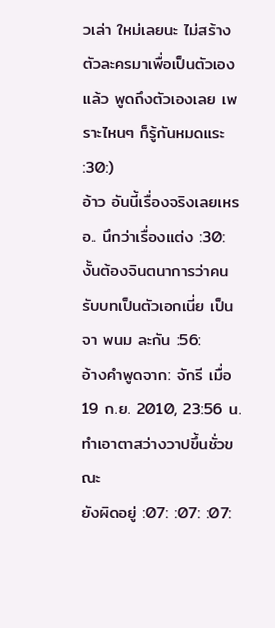วเล่า ใหม่เลยนะ ไม่สร้างตัวละครมาเพื่อเป็นตัวเองแล้ว พูดถึงตัวเองเลย เพราะไหนๆ ก็รู้กันหมดแระ :30:)
อ้าว อันนี้เรื่องจริงเลยเหรอ.. นึกว่าเรื่องแต่ง :30:
งั้นต้องจินตนาการว่าคนรับบทเป็นตัวเอกเนี่ย เป็นจา พนม ละกัน :56:
อ้างคำพูดจาก: จักรี เมื่อ 19 ก.ย. 2010, 23:56 น.
ทำเอาตาสว่างวาปขึ้นชั่วขณะ
ยังผิดอยู่ :07: :07: :07: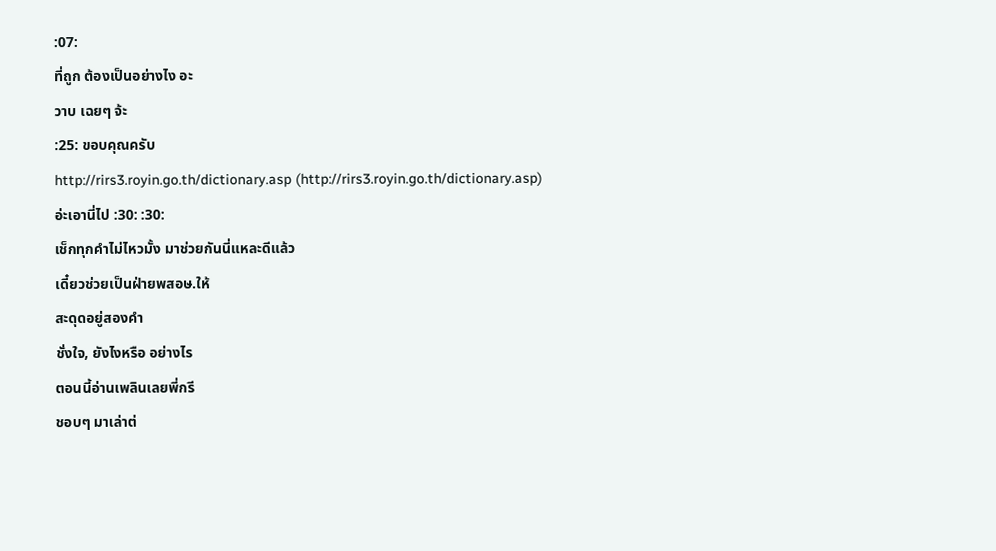:07:
ที่ถูก ต้องเป็นอย่างไง อะ
วาบ เฉยๆ จ้ะ
:25: ขอบคุณครับ
http://rirs3.royin.go.th/dictionary.asp (http://rirs3.royin.go.th/dictionary.asp)
อ่ะเอานี่ไป :30: :30:
เช็กทุกคำไม่ไหวมั้ง มาช่วยกันนี่แหละดีแล้ว
เดี๋ยวช่วยเป็นฝ่ายพสอษ.ให้
สะดุดอยู่สองคำ
ชั่งใจ, ยังไงหรือ อย่างไร
ตอนนี้อ่านเพลินเลยพี่กรี
ชอบๆ มาเล่าต่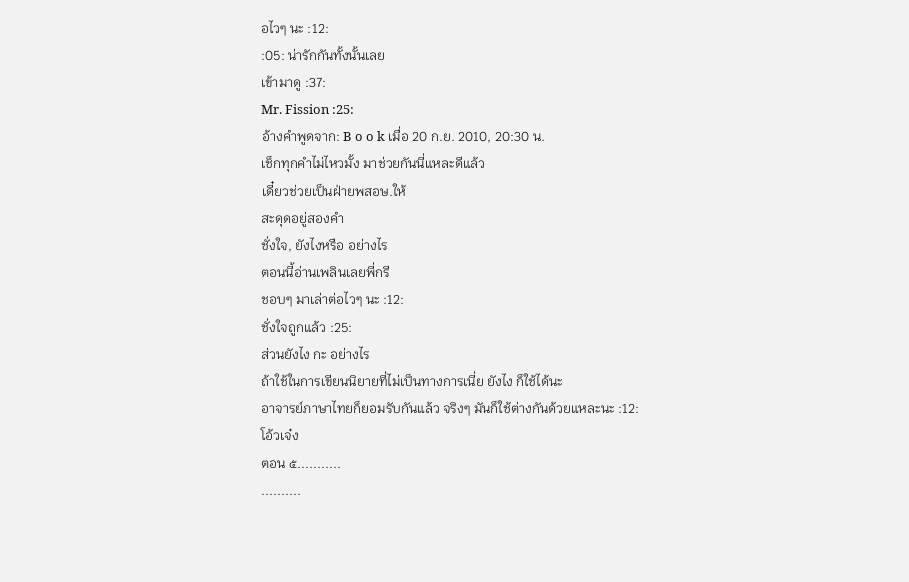อไวๆ นะ :12:
:05: น่ารักกันทั้งนั้นเลย
เข้ามาดู :37:
Mr. Fission :25:
อ้างคำพูดจาก: B o o k เมื่อ 20 ก.ย. 2010, 20:30 น.
เช็กทุกคำไม่ไหวมั้ง มาช่วยกันนี่แหละดีแล้ว
เดี๋ยวช่วยเป็นฝ่ายพสอษ.ให้
สะดุดอยู่สองคำ
ชั่งใจ, ยังไงหรือ อย่างไร
ตอนนี้อ่านเพลินเลยพี่กรี
ชอบๆ มาเล่าต่อไวๆ นะ :12:
ชั่งใจถูกแล้ว :25:
ส่วนยังไง กะ อย่างไร
ถ้าใช้ในการเขียนนิยายที่ไม่เป็นทางการเนี่ย ยังไง ก็ใช้ได้นะ
อาจารย์ภาษาไทยก็ยอมรับกันแล้ว จริงๆ มันก็ใช้ต่างกันด้วยแหละนะ :12:
โอ้วเจ๋ง
ตอน ๕...........
..........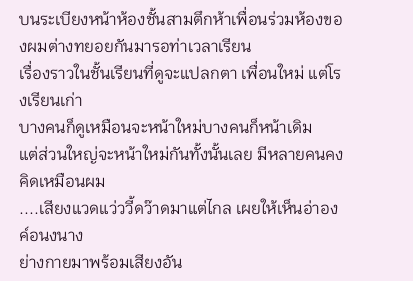บนระเบียงหน้าห้องชั้นสามตึกห้าเพื่อนร่วมห้องของผมต่างทยอยกันมารอท่าเวลาเรียน
เรื่องราวในชั้นเรียนที่ดูจะแปลกตา เพื่อนใหม่ แต่โรงเรียนเก่า
บางคนก็ดูเหมือนจะหน้าใหม่บางคนก็หน้าเดิม
แต่ส่วนใหญ่จะหน้าใหม่กันทั้งนั้นเลย มีหลายคนคงคิดเหมือนผม
....เสียงแวดแว่ววี้ดว๊าดมาแต่ไกล เผยให้เห็นอ่าองค์อนงนาง
ย่างกายมาพร้อมเสียงอัน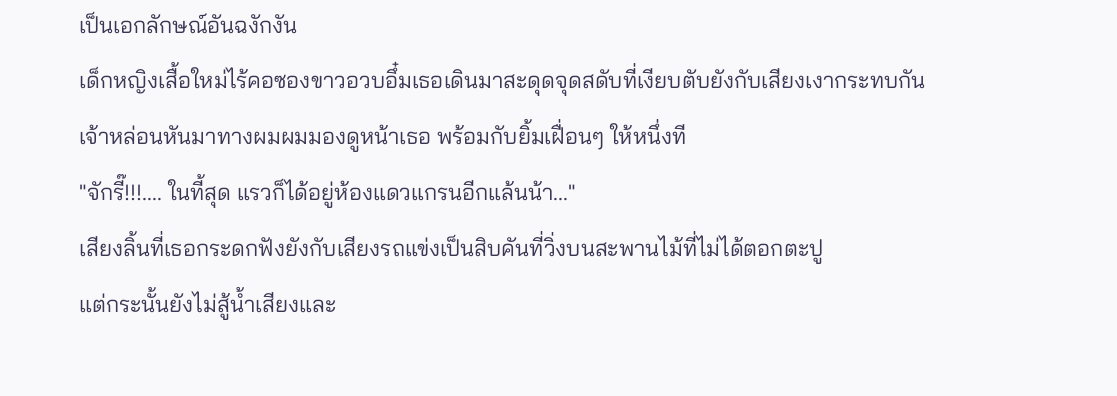เป็นเอกลักษณ์อันฉงักงัน
เด็กหญิงเสื้อใหม่ไร้คอซองขาวอวบอึ๋มเธอเดินมาสะดุดจุดสดับที่เงียบตับยังกับเสียงเงากระทบกัน
เจ้าหล่อนหันมาทางผมผมมองดูหน้าเธอ พร้อมกับยิ้มเฝื่อนๆ ให้หนึ่งที
"จักรี๊!!!.... ในที้สุด แรวก็ได้อยู่ห้องแดวแกรนอีกแล้นน้า..."
เสียงลิ้นที่เธอกระดกฟังยังกับเสียงรถแข่งเป็นสิบคันที่วิ่งบนสะพานไม้ที่ไม่ได้ตอกตะปู
แต่กระนั้นยังไม่สู้น้ำเสียงและ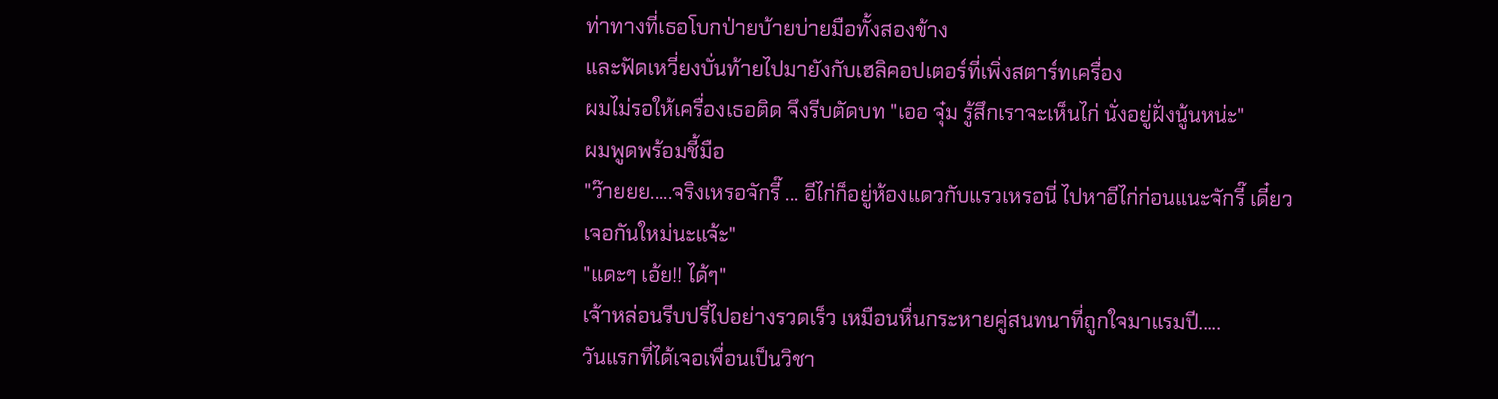ท่าทางที่เธอโบกป่ายบ้ายบ่ายมือทั้งสองข้าง
และฟัดเหวี่ยงบั่นท้ายไปมายังกับเฮลิคอปเตอร์ที่เพิ่งสตาร์ทเครื่อง
ผมไม่รอให้เครื่องเธอติด จึงรีบตัดบท "เออ จุ๋ม รู้สึกเราจะเห็นไก่ นั่งอยู่ฝั่งนู้นหน่ะ"
ผมพูดพร้อมชี้มือ
"ว๊ายยย.....จริงเหรอจักรี๊ ... อีไก่ก็อยู่ห้องแดวกับแรวเหรอนี่ ไปหาอีไก่ก่อนแนะจักรี๊ เดี๋ยวเจอกันใหม่นะแจ้ะ"
"แดะๆ เอ้ย!! ได้ๆ"
เจ้าหล่อนรีบปรี่ไปอย่างรวดเร็ว เหมือนหื่นกระหายคู่สนทนาที่ถูกใจมาแรมปี.....
วันแรกที่ได้เจอเพื่อนเป็นวิชา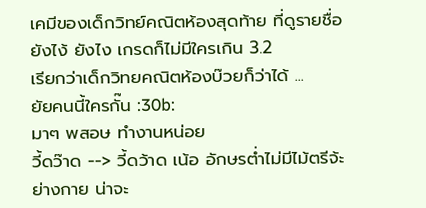เคมีของเด็กวิทย์คณิตห้องสุดท้าย ที่ดูรายชื่อ ยังไง้ ยังไง เกรดก็ไม่มีใครเกิน 3.2
เรียกว่าเด็กวิทยคณิตห้องบ๊วยก็ว่าได้ ...
ยัยคนนี้ใครกั๊น :30b:
มาๆ พสอษ ทำงานหน่อย
วี้ดว๊าด --> วี้ดว้าด เน้อ อักษรต่ำไม่มีไม้ตรีจ้ะ
ย่างกาย น่าจะ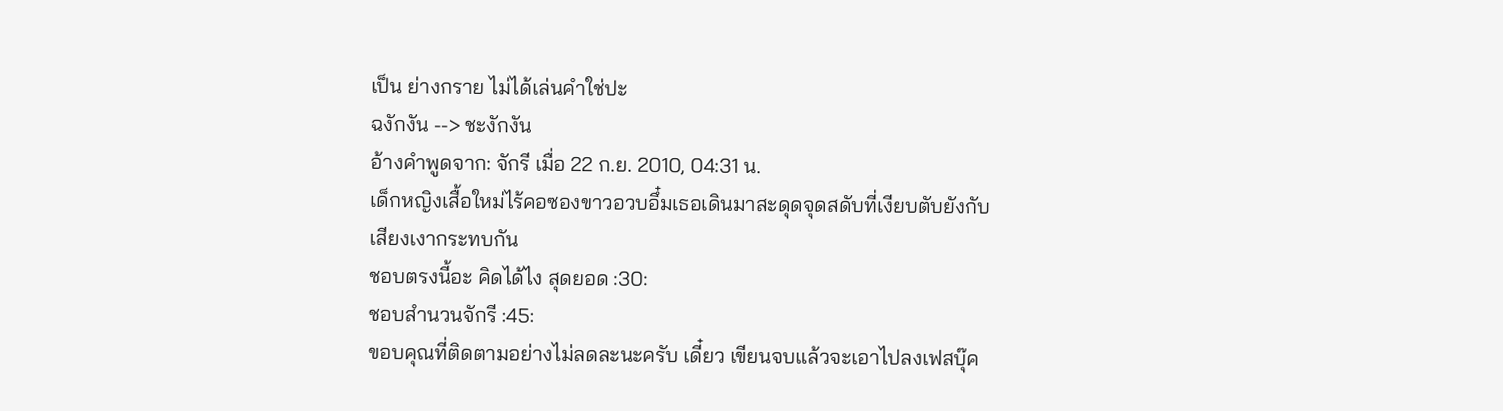เป็น ย่างกราย ไม่ได้เล่นคำใช่ปะ
ฉงักงัน --> ชะงักงัน
อ้างคำพูดจาก: จักรี เมื่อ 22 ก.ย. 2010, 04:31 น.
เด็กหญิงเสื้อใหม่ไร้คอซองขาวอวบอึ๋มเธอเดินมาสะดุดจุดสดับที่เงียบตับยังกับเสียงเงากระทบกัน
ชอบตรงนี้อะ คิดได้ไง สุดยอด :30:
ชอบสำนวนจักรี :45:
ขอบคุณที่ติดตามอย่างไม่ลดละนะครับ เดี๋ยว เขียนจบแล้วจะเอาไปลงเฟสบุ๊ค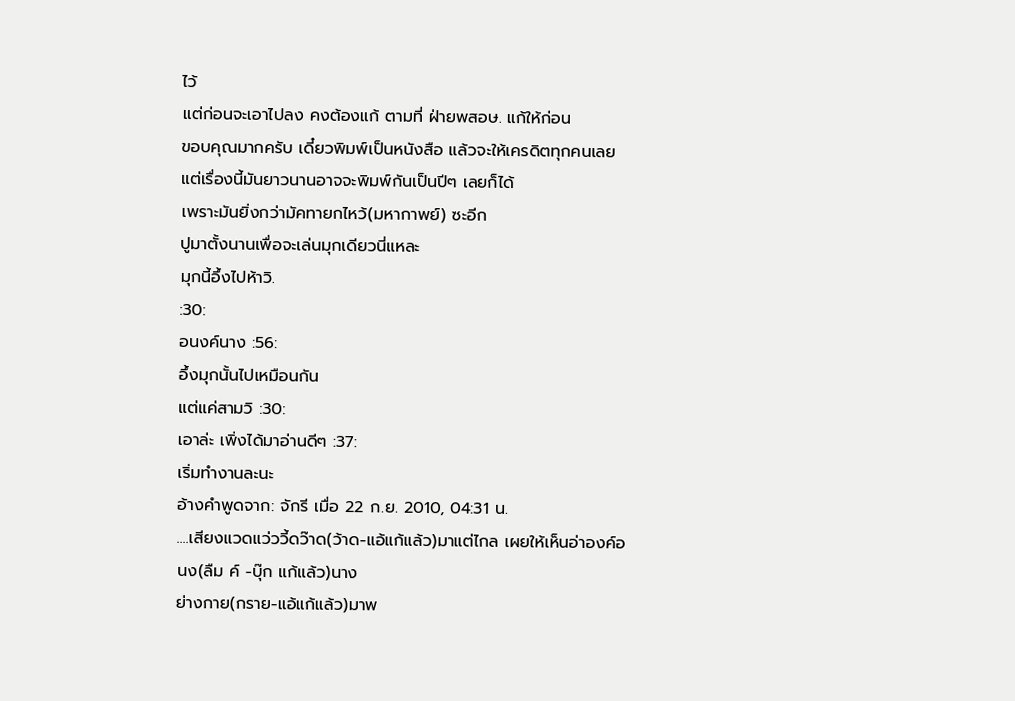ไว้
แต่ก่อนจะเอาไปลง คงต้องแก้ ตามที่ ฝ่ายพสอษ. แก้ให้ก่อน
ขอบคุณมากครับ เดี๋ยวพิมพ์เป็นหนังสือ แล้วจะให้เครดิตทุกคนเลย
แต่เรื่องนี้มันยาวนานอาจจะพิมพ์กันเป็นปีๆ เลยก็ได้
เพราะมันยิ่งกว่ามัคทายกไหว้(มหากาพย์) ซะอีก
ปูมาตั้งนานเพื่อจะเล่นมุกเดียวนี่แหละ
มุกนี้อึ้งไปห้าวิ.
:30:
อนงค์นาง :56:
อึ้งมุกนั้นไปเหมือนกัน
แต่แค่สามวิ :30:
เอาล่ะ เพิ่งได้มาอ่านดีๆ :37:
เริ่มทำงานละนะ
อ้างคำพูดจาก: จักรี เมื่อ 22 ก.ย. 2010, 04:31 น.
....เสียงแวดแว่ววี้ดว๊าด(ว้าด-แอ้แก้แล้ว)มาแต่ไกล เผยให้เห็นอ่าองค์อนง(ลืม ค์ -บุ๊ก แก้แล้ว)นาง
ย่างกาย(กราย-แอ้แก้แล้ว)มาพ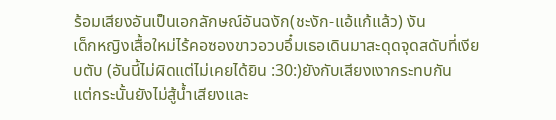ร้อมเสียงอันเป็นเอกลักษณ์อันฉงัก(ชะงัก-แอ้แก้แล้ว) งัน
เด็กหญิงเสื้อใหม่ไร้คอซองขาวอวบอึ๋มเธอเดินมาสะดุดจุดสดับที่เงียบตับ (อันนี้ไม่ผิดแต่ไม่เคยได้ยิน :30:)ยังกับเสียงเงากระทบกัน
แต่กระนั้นยังไม่สู้น้ำเสียงและ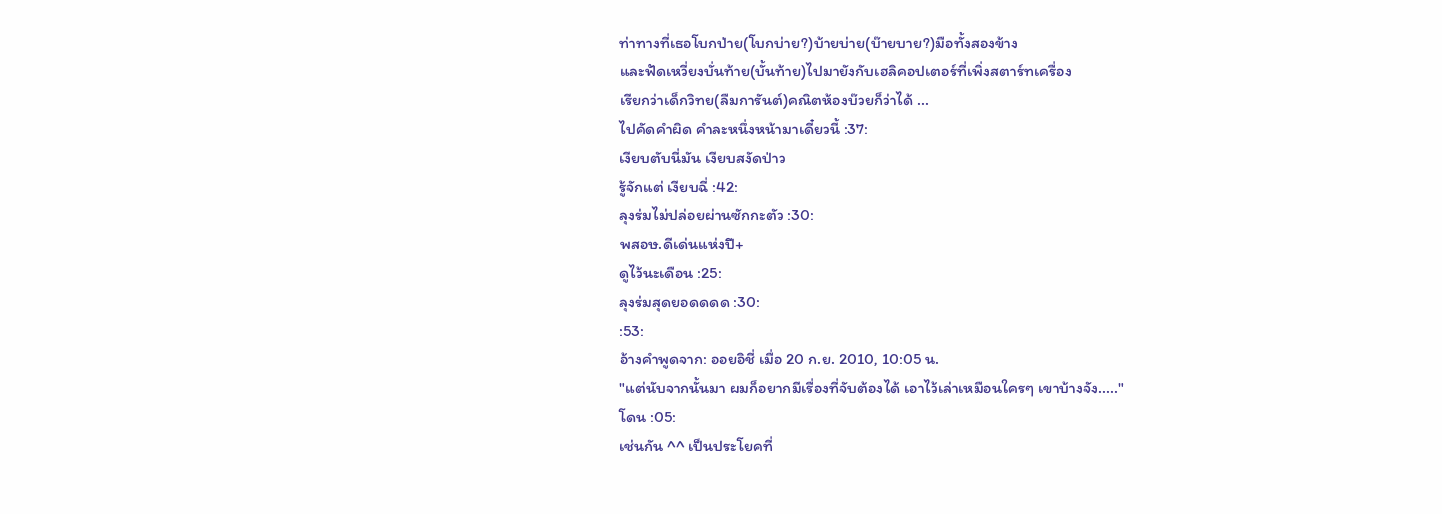ท่าทางที่เธอโบกป่าย(โบกบ่าย?)บ้ายบ่าย(บ๊ายบาย?)มือทั้งสองข้าง
และฟัดเหวี่ยงบั่นท้าย(บั้นท้าย)ไปมายังกับเฮลิคอปเตอร์ที่เพิ่งสตาร์ทเครื่อง
เรียกว่าเด็กวิทย(ลืมการันต์)คณิตห้องบ๊วยก็ว่าได้ ...
ไปคัดคำผิด คำละหนึ่งหน้ามาเดี๋ยวนี้ :37:
เงียบตับนี่มัน เงียบสงัดป่าว
รู้จักแต่ เงียบฉี่ :42:
ลุงร่มไม่ปล่อยผ่านซักกะตัว :30:
พสอษ.ดีเด่นแห่งปี+
ดูไว้นะเดือน :25:
ลุงร่มสุดยอดดดด :30:
:53:
อ้างคำพูดจาก: ออยอิชี่ เมื่อ 20 ก.ย. 2010, 10:05 น.
"แต่นับจากนั้นมา ผมก็อยากมีเรื่องที่จับต้องได้ เอาไว้เล่าเหมือนใครๆ เขาบ้างจัง....."
โดน :05:
เช่นกัน ^^ เป็นประโยคที่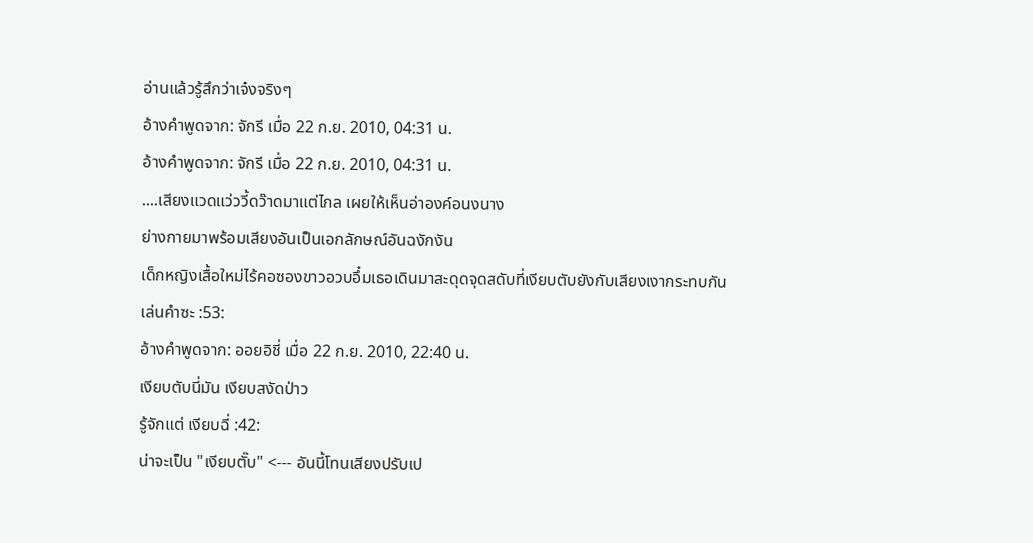อ่านแล้วรู้สึกว่าเจ๋งจริงๆ
อ้างคำพูดจาก: จักรี เมื่อ 22 ก.ย. 2010, 04:31 น.
อ้างคำพูดจาก: จักรี เมื่อ 22 ก.ย. 2010, 04:31 น.
....เสียงแวดแว่ววี้ดว๊าดมาแต่ไกล เผยให้เห็นอ่าองค์อนงนาง
ย่างกายมาพร้อมเสียงอันเป็นเอกลักษณ์อันฉงักงัน
เด็กหญิงเสื้อใหม่ไร้คอซองขาวอวบอึ๋มเธอเดินมาสะดุดจุดสดับที่เงียบตับยังกับเสียงเงากระทบกัน
เล่นคำซะ :53:
อ้างคำพูดจาก: ออยอิชี่ เมื่อ 22 ก.ย. 2010, 22:40 น.
เงียบตับนี่มัน เงียบสงัดป่าว
รู้จักแต่ เงียบฉี่ :42:
น่าจะเป็น "เงียบตั๊บ" <--- อันนี้โทนเสียงปรับเป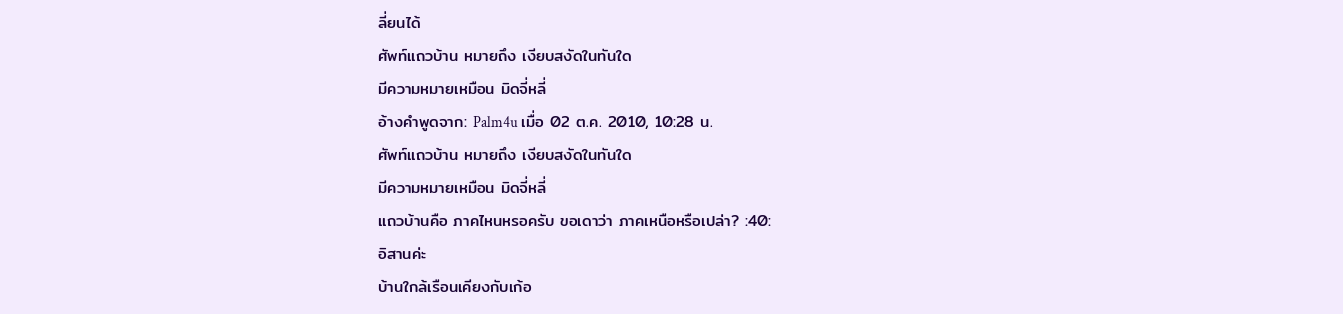ลี่ยนได้
ศัพท์แถวบ้าน หมายถึง เงียบสงัดในทันใด
มีความหมายเหมือน มิดจี่หลี่
อ้างคำพูดจาก: Palm4u เมื่อ 02 ต.ค. 2010, 10:28 น.
ศัพท์แถวบ้าน หมายถึง เงียบสงัดในทันใด
มีความหมายเหมือน มิดจี่หลี่
แถวบ้านคือ ภาคไหนหรอครับ ขอเดาว่า ภาคเหนือหรือเปล่า? :40:
อิสานค่ะ
บ้านใกล้เรือนเคียงกับเก้อ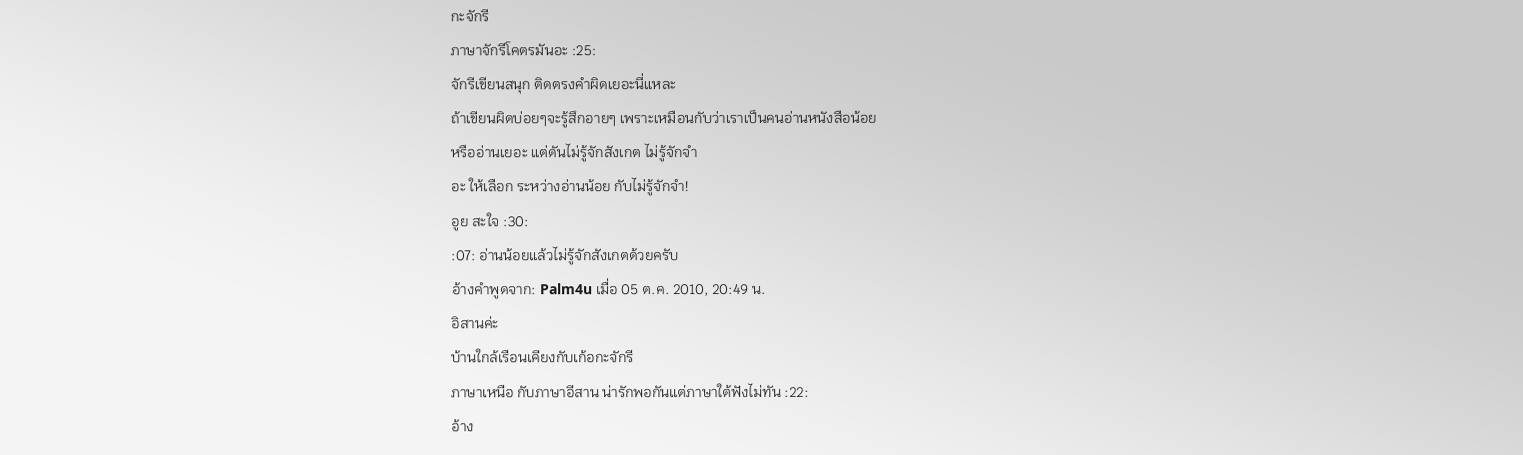กะจักรี
ภาษาจักรีโคตรมันอะ :25:
จักรีเขียนสนุก ติดตรงคำผิดเยอะนี่แหละ
ถ้าเขียนผิดบ่อยๆจะรู้สึกอายๆ เพราะเหมือนกับว่าเราเป็นคนอ่านหนังสือน้อย
หรืออ่านเยอะ แต่ดันไม่รู้จักสังเกต ไม่รู้จักจำ
อะ ให้เลือก ระหว่างอ่านน้อย กับไม่รู้จักจำ!
อูย สะใจ :30:
:07: อ่านน้อยแล้วไม่รู้จักสังเกตด้วยครับ
อ้างคำพูดจาก: Palm4u เมื่อ 05 ต.ค. 2010, 20:49 น.
อิสานค่ะ
บ้านใกล้เรือนเคียงกับเก้อกะจักรี
ภาษาเหนือ กับภาษาอีสาน น่ารักพอกันแต่ภาษาใต้ฟังไม่ทัน :22:
อ้าง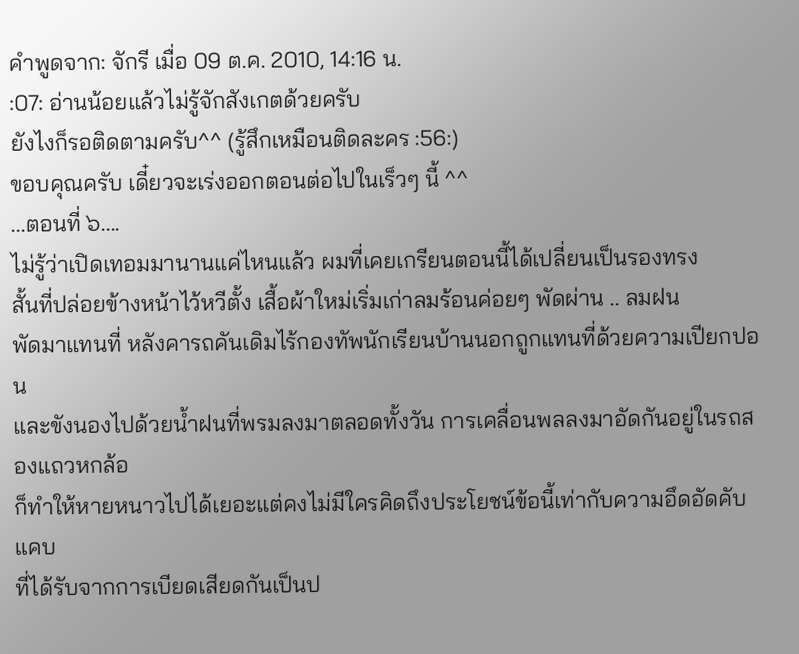คำพูดจาก: จักรี เมื่อ 09 ต.ค. 2010, 14:16 น.
:07: อ่านน้อยแล้วไม่รู้จักสังเกตด้วยครับ
ยังไงก็รอติดตามครับ^^ (รู้สึกเหมือนติดละคร :56:)
ขอบคุณครับ เดี๋ยวจะเร่งออกตอนต่อไปในเร็วๆ นี้ ^^
...ตอนที่ ๖....
ไม่รู้ว่าเปิดเทอมมานานแค่ไหนแล้ว ผมที่เคยเกรียนตอนนี้ได้เปลี่ยนเป็นรองทรง
สั้นที่ปล่อยข้างหน้าไว้หวีตั้ง เสื้อผ้าใหม่เริ่มเก่าลมร้อนค่อยๆ พัดผ่าน .. ลมฝน
พัดมาแทนที่ หลังคารถคันเดิมไร้กองทัพนักเรียนบ้านนอกถูกแทนที่ด้วยความเปียกปอน
และขังนองไปด้วยน้ำฝนที่พรมลงมาตลอดทั้งวัน การเคลื่อนพลลงมาอัดกันอยู่ในรถสองแถวหกล้อ
ก็ทำให้หายหนาวไปได้เยอะแต่คงไม่มีใครคิดถึงประโยชน์ข้อนี้เท่ากับความอึดอัดคับแคบ
ที่ได้รับจากการเบียดเสียดกันเป็นป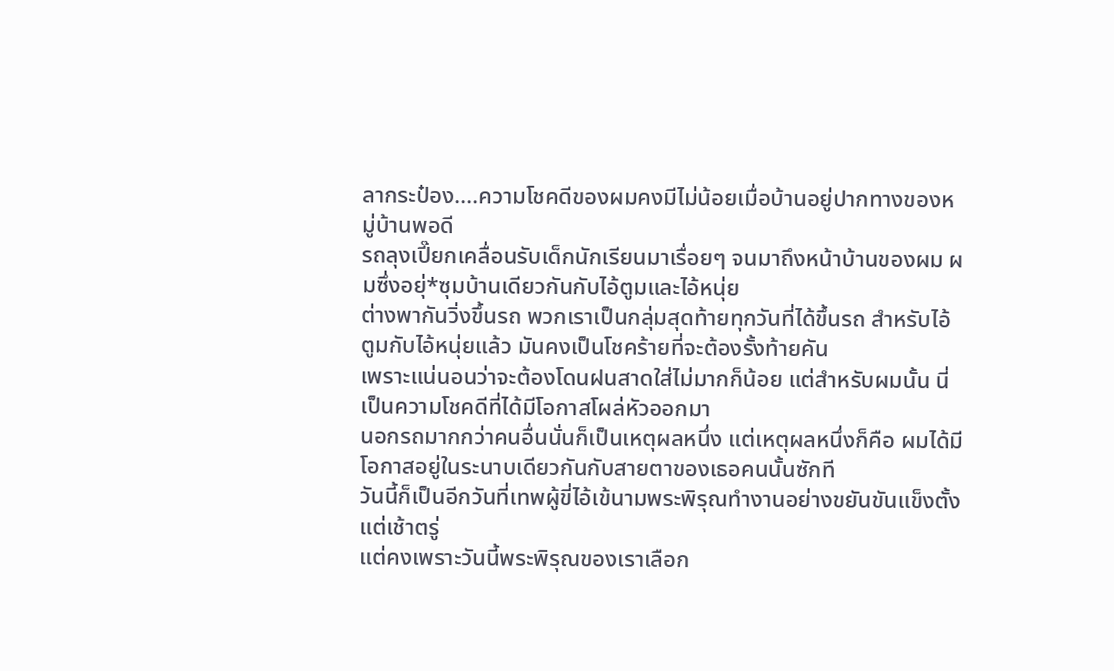ลากระป๋อง....ความโชคดีของผมคงมีไม่น้อยเมื่อบ้านอยู่ปากทางของหมู่บ้านพอดี
รถลุงเปี๊ยกเคลื่อนรับเด็กนักเรียนมาเรื่อยๆ จนมาถึงหน้าบ้านของผม ผมซึ่งอยุ่*ซุมบ้านเดียวกันกับไอ้ตูมและไอ้หนุ่ย
ต่างพากันวิ่งขึ้นรถ พวกเราเป็นกลุ่มสุดท้ายทุกวันที่ได้ขึ้นรถ สำหรับไอ้ตูมกับไอ้หนุ่ยแล้ว มันคงเป็นโชคร้ายที่จะต้องรั้งท้ายคัน
เพราะแน่นอนว่าจะต้องโดนฝนสาดใส่ไม่มากก็น้อย แต่สำหรับผมนั้น นี่เป็นความโชคดีที่ได้มีโอกาสโผล่หัวออกมา
นอกรถมากกว่าคนอื่นนั่นก็เป็นเหตุผลหนึ่ง แต่เหตุผลหนึ่งก็คือ ผมได้มีโอกาสอยู่ในระนาบเดียวกันกับสายตาของเธอคนนั้นซักที
วันนี้ก็เป็นอีกวันที่เทพผู้ขี่ไอ้เข้นามพระพิรุณทำงานอย่างขยันขันแข็งตั้งแต่เช้าตรู่
แต่คงเพราะวันนี้พระพิรุณของเราเลือก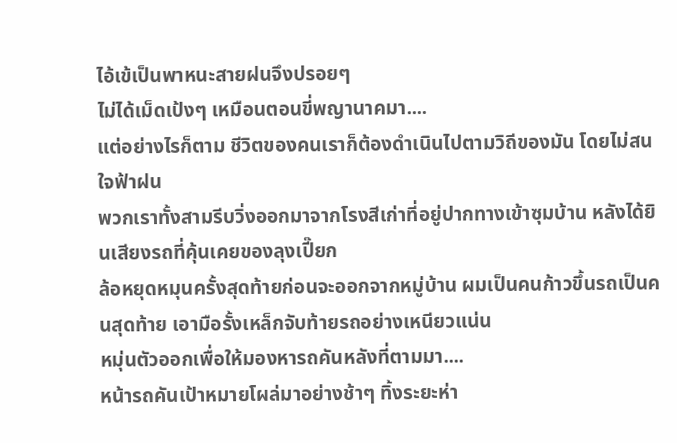ไอ้เข้เป็นพาหนะสายฝนจึงปรอยๆ
ไม่ได้เม็ดเป้งๆ เหมือนตอนขี่พญานาคมา....
แต่อย่างไรก็ตาม ชีวิตของคนเราก็ต้องดำเนินไปตามวิถีของมัน โดยไม่สนใจฟ้าฝน
พวกเราทั้งสามรีบวิ่งออกมาจากโรงสีเก่าที่อยู่ปากทางเข้าซุมบ้าน หลังได้ยินเสียงรถที่คุ้นเคยของลุงเปี๊ยก
ล้อหยุดหมุนครั้งสุดท้ายก่อนจะออกจากหมู่บ้าน ผมเป็นคนก้าวขึ้นรถเป็นคนสุดท้าย เอามือรั้งเหล็กจับท้ายรถอย่างเหนียวแน่น
หมุ่นตัวออกเพื่อให้มองหารถคันหลังที่ตามมา....
หน้ารถคันเป้าหมายโผล่มาอย่างช้าๆ ทิ้งระยะห่า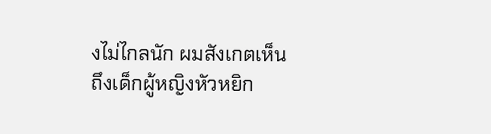งไม่ไกลนัก ผมสังเกตเห็นถึงเด็กผู้หญิงหัวหยิก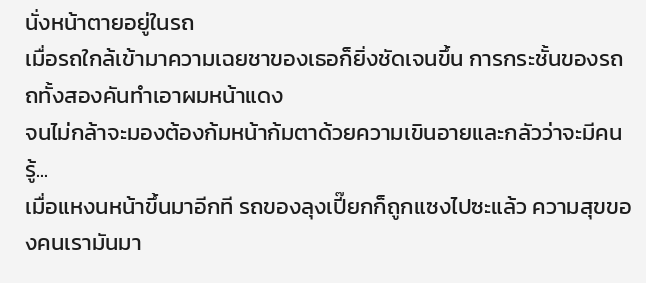นั่งหน้าตายอยู่ในรถ
เมื่อรถใกล้เข้ามาความเฉยชาของเธอก็ยิ่งชัดเจนขึ้น การกระชั้นของรถถทั้งสองคันทำเอาผมหน้าแดง
จนไม่กล้าจะมองต้องก้มหน้าก้มตาด้วยความเขินอายและกลัวว่าจะมีคนรู้...
เมื่อแหงนหน้าขึ้นมาอีกที รถของลุงเปี๊ยกก็ถูกแซงไปซะแล้ว ความสุขของคนเรามันมา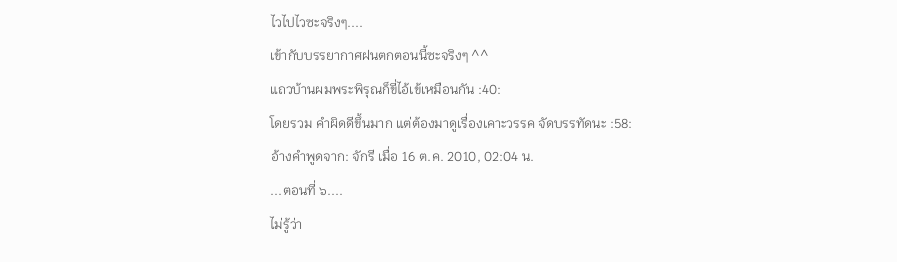ไวไปไวซะจริงๆ....
เข้ากับบรรยากาศฝนตกตอนนี้ซะจริงๆ ^^
แถวบ้านผมพระพิรุณก็ขี่ไอ้เข้เหมือนกัน :40:
โดยรวม คำผิดดีขึ้นมาก แต่ต้องมาดูเรื่องเคาะวรรค จัดบรรทัดนะ :58:
อ้างคำพูดจาก: จักรี เมื่อ 16 ต.ค. 2010, 02:04 น.
...ตอนที่ ๖....
ไม่รู้ว่า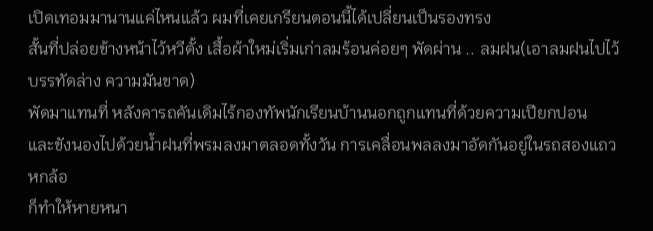เปิดเทอมมานานแค่ไหนแล้ว ผมที่เคยเกรียนตอนนี้ได้เปลี่ยนเป็นรองทรง
สั้นที่ปล่อยข้างหน้าไว้หวีตั้ง เสื้อผ้าใหม่เริ่มเก่าลมร้อนค่อยๆ พัดผ่าน .. ลมฝน(เอาลมฝนไปไว้บรรทัดล่าง ความมันขาด)
พัดมาแทนที่ หลังคารถคันเดิมไร้กองทัพนักเรียนบ้านนอกถูกแทนที่ด้วยความเปียกปอน
และขังนองไปด้วยน้ำฝนที่พรมลงมาตลอดทั้งวัน การเคลื่อนพลลงมาอัดกันอยู่ในรถสองแถวหกล้อ
ก็ทำให้หายหนา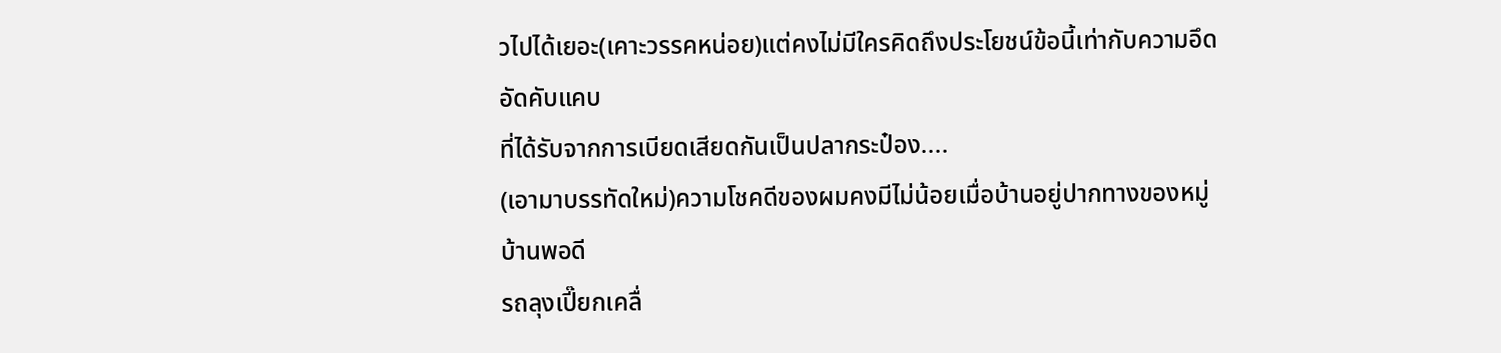วไปได้เยอะ(เคาะวรรคหน่อย)แต่คงไม่มีใครคิดถึงประโยชน์ข้อนี้เท่ากับความอึดอัดคับแคบ
ที่ได้รับจากการเบียดเสียดกันเป็นปลากระป๋อง....
(เอามาบรรทัดใหม่)ความโชคดีของผมคงมีไม่น้อยเมื่อบ้านอยู่ปากทางของหมู่บ้านพอดี
รถลุงเปี๊ยกเคลื่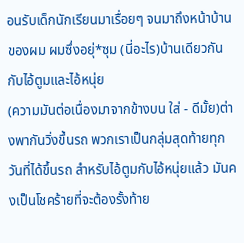อนรับเด็กนักเรียนมาเรื่อยๆ จนมาถึงหน้าบ้านของผม ผมซึ่งอยุ่*ซุม (นี่อะไร)บ้านเดียวกันกับไอ้ตูมและไอ้หนุ่ย
(ความมันต่อเนื่องมาจากข้างบน ใส่ - ดีมั้ย)ต่างพากันวิ่งขึ้นรถ พวกเราเป็นกลุ่มสุดท้ายทุกวันที่ได้ขึ้นรถ สำหรับไอ้ตูมกับไอ้หนุ่ยแล้ว มันคงเป็นโชคร้ายที่จะต้องรั้งท้าย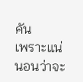คัน
เพราะแน่นอนว่าจะ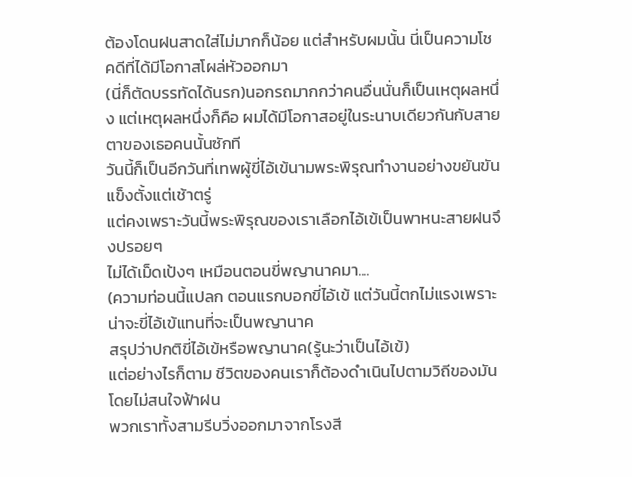ต้องโดนฝนสาดใส่ไม่มากก็น้อย แต่สำหรับผมนั้น นี่เป็นความโชคดีที่ได้มีโอกาสโผล่หัวออกมา
(นี่ก็ตัดบรรทัดได้นรก)นอกรถมากกว่าคนอื่นนั่นก็เป็นเหตุผลหนึ่ง แต่เหตุผลหนึ่งก็คือ ผมได้มีโอกาสอยู่ในระนาบเดียวกันกับสายตาของเธอคนนั้นซักที
วันนี้ก็เป็นอีกวันที่เทพผู้ขี่ไอ้เข้นามพระพิรุณทำงานอย่างขยันขันแข็งตั้งแต่เช้าตรู่
แต่คงเพราะวันนี้พระพิรุณของเราเลือกไอ้เข้เป็นพาหนะสายฝนจึงปรอยๆ
ไม่ได้เม็ดเป้งๆ เหมือนตอนขี่พญานาคมา....
(ความท่อนนี้แปลก ตอนแรกบอกขี่ไอ้เข้ แต่วันนี้ตกไม่แรงเพราะน่าจะขี่ไอ้เข้แทนที่จะเป็นพญานาค
สรุปว่าปกติขี่ไอ้เข้หรือพญานาค(รู้นะว่าเป็นไอ้เข้)
แต่อย่างไรก็ตาม ชีวิตของคนเราก็ต้องดำเนินไปตามวิถีของมัน โดยไม่สนใจฟ้าฝน
พวกเราทั้งสามรีบวิ่งออกมาจากโรงสี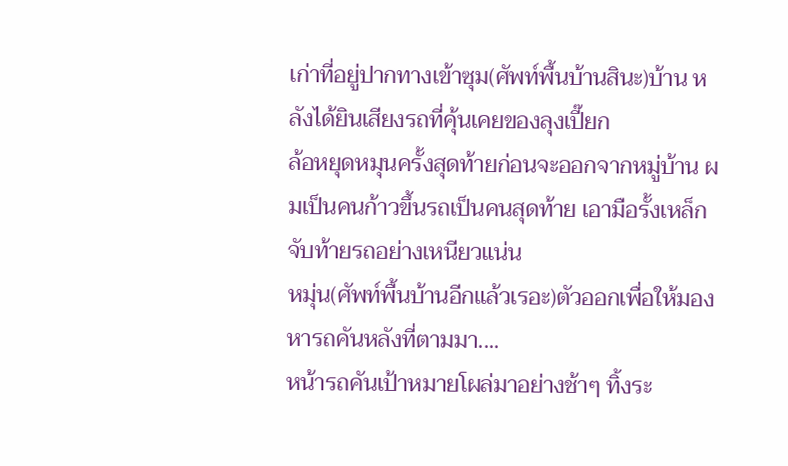เก่าที่อยู่ปากทางเข้าซุม(ศัพท์พื้นบ้านสินะ)บ้าน หลังได้ยินเสียงรถที่คุ้นเคยของลุงเปี๊ยก
ล้อหยุดหมุนครั้งสุดท้ายก่อนจะออกจากหมู่บ้าน ผมเป็นคนก้าวขึ้นรถเป็นคนสุดท้าย เอามือรั้งเหล็กจับท้ายรถอย่างเหนียวแน่น
หมุ่น(ศัพท์พื้นบ้านอีกแล้วเรอะ)ตัวออกเพื่อให้มองหารถคันหลังที่ตามมา....
หน้ารถคันเป้าหมายโผล่มาอย่างช้าๆ ทิ้งระ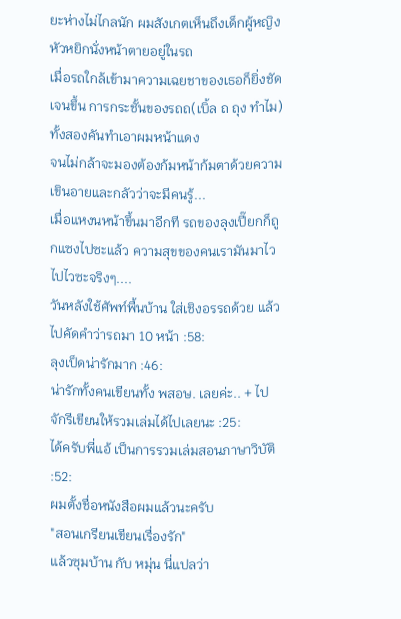ยะห่างไม่ไกลนัก ผมสังเกตเห็นถึงเด็กผู้หญิงหัวหยิกนั่งหน้าตายอยู่ในรถ
เมื่อรถใกล้เข้ามาความเฉยชาของเธอก็ยิ่งชัดเจนขึ้น การกระชั้นของรถถ(เบิ้ล ถ ถุง ทำไม)ทั้งสองคันทำเอาผมหน้าแดง
จนไม่กล้าจะมองต้องก้มหน้าก้มตาด้วยความเขินอายและกลัวว่าจะมีคนรู้...
เมื่อแหงนหน้าขึ้นมาอีกที รถของลุงเปี๊ยกก็ถูกแซงไปซะแล้ว ความสุขของคนเรามันมาไวไปไวซะจริงๆ....
วันหลังใช้ศัพท์พื้นบ้าน ใส่เชิงอรรถด้วย แล้วไปคัดคำว่ารถมา 10 หน้า :58:
ลุงเป็ดน่ารักมาก :46:
น่ารักทั้งคนเขียนทั้ง พสอษ. เลยค่ะ.. + ไป
จักรีเขียนให้รวมเล่มได้ไปเลยนะ :25:
ได้ครับพี่แอ้ เป็นการรวมเล่มสอนภาษาวิบัติ :52:
ผมตั้งชื่อหนังสือผมแล้วนะครับ
"สอนเกรียนเขียนเรื่องรัก"
แล้วซุมบ้าน กับ หมุ่น นี่แปลว่า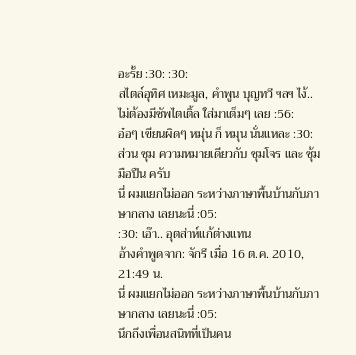อะรั้ย :30: :30:
สไตล์อุทิศ เหมะมูล, คำพูน บุญทวี ฯลฯ ไง้..
ไม่ต้องมีซัพไตเติ้ล ใส่มาเต็มๆ เลย :56:
อ๋อๆ เขียนผิดๆ หมุ่น ก็ หมุน นั่นแหละ :30:
ส่วน ซุม ความหมายเดียวกับ ชุมโจร และ ซุ้มมือปืน ครับ
นี่ ผมแยกไม่ออก ระหว่างภาษาพื้นบ้านกับภาษากลาง เลยนะนี่ :05:
:30: เอ๊า.. อุตส่าห์แก้ต่างแทน
อ้างคำพูดจาก: จักรี เมื่อ 16 ต.ค. 2010, 21:49 น.
นี่ ผมแยกไม่ออก ระหว่างภาษาพื้นบ้านกับภาษากลาง เลยนะนี่ :05:
นึกถึงเพื่อนสนิทที่เป็นคน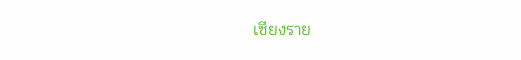เชียงราย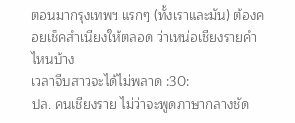ตอนมากรุงเทพฯ แรกๆ (ทั้งเราและมัน) ต้องคอยเช็คสำเนียงให้ตลอด ว่าเหน่อเชียงรายคำไหนบ้าง
เวลาจีบสาวจะได้ไม่พลาด :30:
ปล. คนเชียงราย ไม่ว่าจะพูดภาษากลางชัด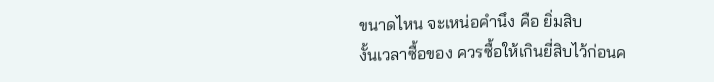ขนาดไหน จะเหน่อคำนึง คือ ยิ่มสิบ
งั้นเวลาซื้อของ ควรซื้อให้เกินยี่สิบไว้ก่อนค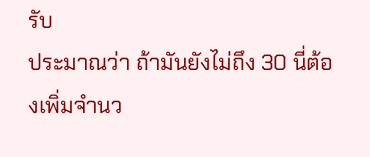รับ
ประมาณว่า ถ้ามันยังไม่ถึง 30 นี่ต้องเพิ่มจำนว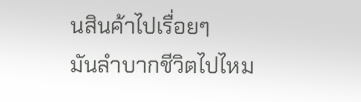นสินค้าไปเรื่อยๆ
มันลำบากชีวิตไปไหม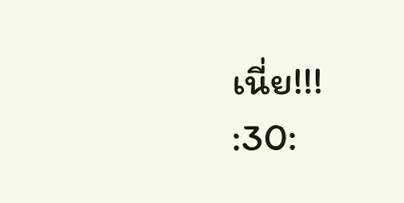เนี่ย!!!
:30: